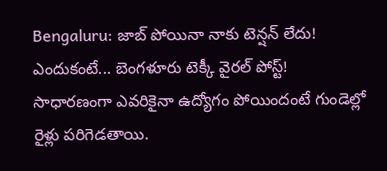Bengaluru: జాబ్ పోయినా నాకు టెన్షన్ లేదు! ఎందుకంటే... బెంగళూరు టెక్కీ వైరల్ పోస్ట్!
సాధారణంగా ఎవరికైనా ఉద్యోగం పోయిందంటే గుండెల్లో రైళ్లు పరిగెడతాయి.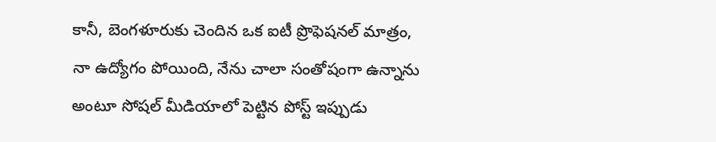కానీ, బెంగళూరుకు చెందిన ఒక ఐటీ ప్రొఫెషనల్ మాత్రం, నా ఉద్యోగం పోయింది, నేను చాలా సంతోషంగా ఉన్నాను అంటూ సోషల్ మీడియాలో పెట్టిన పోస్ట్ ఇప్పుడు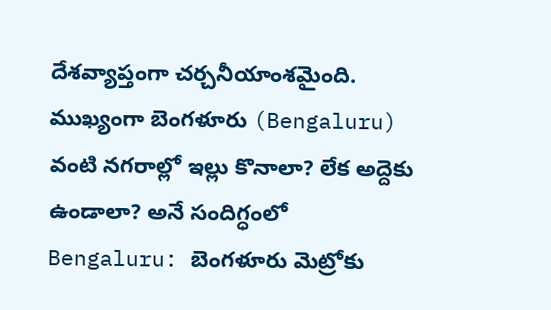దేశవ్యాప్తంగా చర్చనీయాంశమైంది. ముఖ్యంగా బెంగళూరు (Bengaluru) వంటి నగరాల్లో ఇల్లు కొనాలా? లేక అద్దెకు ఉండాలా? అనే సందిగ్ధంలో
Bengaluru: బెంగళూరు మెట్రోకు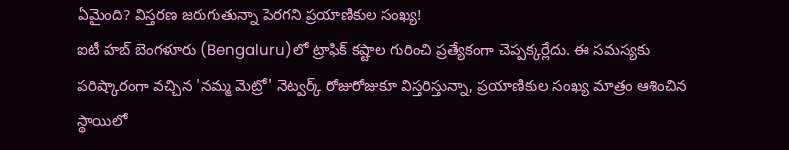ఏమైంది? విస్తరణ జరుగుతున్నా పెరగని ప్రయాణికుల సంఖ్య!
ఐటీ హబ్ బెంగళూరు (Bengaluru)లో ట్రాఫిక్ కష్టాల గురించి ప్రత్యేకంగా చెప్పక్కర్లేదు. ఈ సమస్యకు పరిష్కారంగా వచ్చిన 'నమ్మ మెట్రో' నెట్వర్క్ రోజురోజుకూ విస్తరిస్తున్నా, ప్రయాణికుల సంఖ్య మాత్రం ఆశించిన స్థాయిలో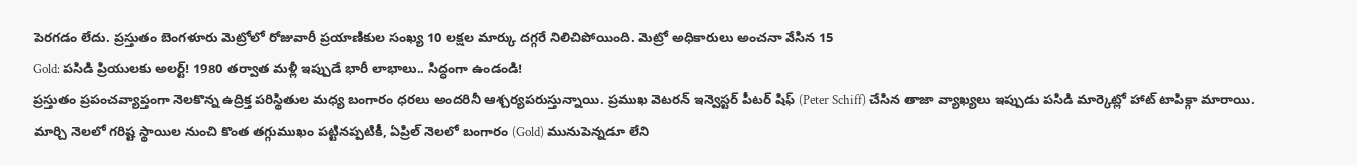పెరగడం లేదు. ప్రస్తుతం బెంగళూరు మెట్రోలో రోజువారీ ప్రయాణికుల సంఖ్య 10 లక్షల మార్కు దగ్గరే నిలిచిపోయింది. మెట్రో అధికారులు అంచనా వేసిన 15
Gold: పసిడి ప్రియులకు అలర్ట్! 1980 తర్వాత మళ్లీ ఇప్పుడే భారీ లాభాలు.. సిద్ధంగా ఉండండి!
ప్రస్తుతం ప్రపంచవ్యాప్తంగా నెలకొన్న ఉద్రిక్త పరిస్థితుల మధ్య బంగారం ధరలు అందరినీ ఆశ్చర్యపరుస్తున్నాయి. ప్రముఖ వెటరన్ ఇన్వెస్టర్ పీటర్ షిఫ్ (Peter Schiff) చేసిన తాజా వ్యాఖ్యలు ఇప్పుడు పసిడి మార్కెట్లో హాట్ టాపిక్గా మారాయి. మార్చి నెలలో గరిష్ట స్థాయిల నుంచి కొంత తగ్గుముఖం పట్టినప్పటికీ, ఏప్రిల్ నెలలో బంగారం (Gold) మునుపెన్నడూ లేని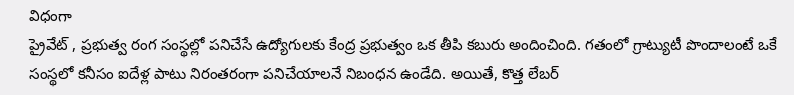విధంగా
ప్రైవేట్ , ప్రభుత్వ రంగ సంస్థల్లో పనిచేసే ఉద్యోగులకు కేంద్ర ప్రభుత్వం ఒక తీపి కబురు అందించింది. గతంలో గ్రాట్యుటీ పొందాలంటే ఒకే సంస్థలో కనీసం ఐదేళ్ల పాటు నిరంతరంగా పనిచేయాలనే నిబంధన ఉండేది. అయితే, కొత్త లేబర్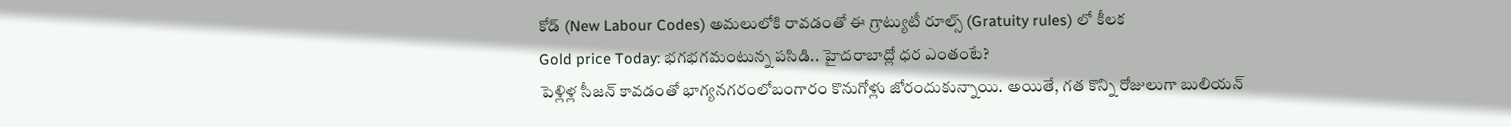కోడ్ (New Labour Codes) అమలులోకి రావడంతో ఈ గ్రాట్యుటీ రూల్స్ (Gratuity rules) లో కీలక
Gold price Today: భగభగమంటున్న పసిడి.. హైదరాబాద్లో ధర ఎంతంటే?
పెళ్లిళ్ల సీజన్ కావడంతో భాగ్యనగరంలోబంగారం కొనుగోళ్లు జోరందుకున్నాయి. అయితే, గత కొన్ని రోజులుగా బులియన్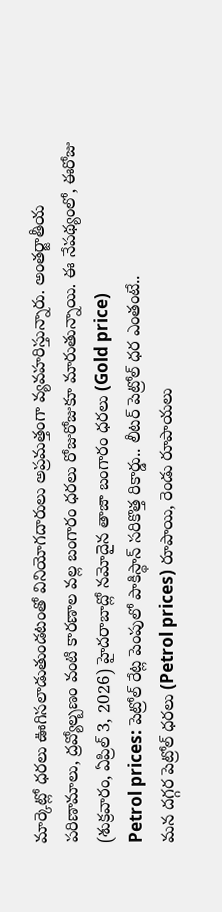మార్కెట్లో ధరలు ఊగిసలాడుతుండటంతో వినియోగదారులు అప్రమత్తంగా వ్యవహరిస్తున్నారు. అంతర్జాతీయ పరిణామాలు, ద్రవ్యోల్బణం వంటి కారణాల వల్ల బంగారం ధరలు రోజురోజుకూ మారుతున్నాయి. ఈ నేపథ్యంలో, ఈరోజు (శుక్రవారం, ఏప్రిల్ 3, 2026) హైదరాబాద్లో నమోదైన తాజా బంగారం ధరలు (Gold price)
Petrol prices: పెట్రోల్ రేట్ల పెంపులో పాకిస్థాన్ సరికొత్త రికార్డు.. లీటర్ పెట్రోల్ ధర ఎంతంటే..
మన దగ్గర పెట్రోల్ ధరలు (Petrol prices) రూపాయి, రెండు రూపాయలు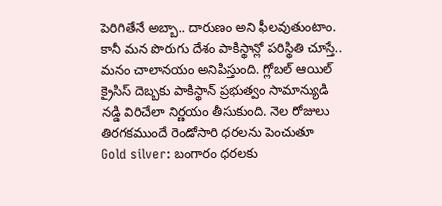పెరిగితేనే అబ్బా.. దారుణం అని ఫీలవుతుంటాం. కానీ మన పొరుగు దేశం పాకిస్థాన్లో పరిస్థితి చూస్తే.. మనం చాలానయం అనిపిస్తుంది. గ్లోబల్ ఆయిల్ క్రైసిస్ దెబ్బకు పాకిస్థాన్ ప్రభుత్వం సామాన్యుడి నడ్డి విరిచేలా నిర్ణయం తీసుకుంది. నెల రోజులు తిరగకముందే రెండోసారి ధరలను పెంచుతూ
Gold silver: బంగారం ధరలకు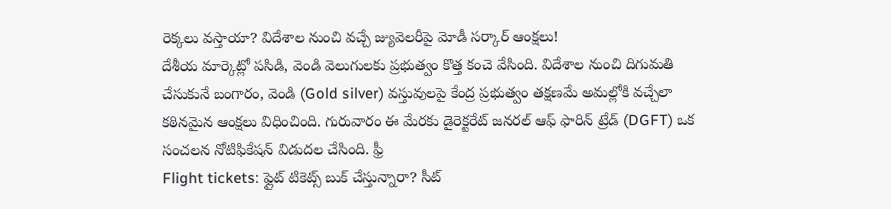రెక్కలు వస్తాయా? విదేశాల నుంచి వచ్చే జ్యువెలరీపై మోడీ సర్కార్ ఆంక్షలు!
దేశీయ మార్కెట్లో పసిడి, వెండి వెలుగులకు ప్రభుత్వం కొత్త కంచె వేసింది. విదేశాల నుంచి దిగుమతి చేసుకునే బంగారం, వెండి (Gold silver) వస్తువులపై కేంద్ర ప్రభుత్వం తక్షణమే అమల్లోకి వచ్చేలా కఠినమైన ఆంక్షలు విధించింది. గురువారం ఈ మేరకు డైరెక్టరేట్ జనరల్ ఆఫ్ ఫారిన్ ట్రేడ్ (DGFT) ఒక సంచలన నోటిఫికేషన్ విడుదల చేసింది. ఫ్రీ
Flight tickets: ఫ్లైట్ టికెట్స్ బుక్ చేస్తున్నారా? సీట్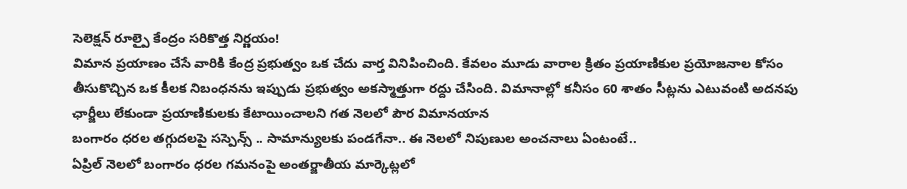సెలెక్షన్ రూల్పై కేంద్రం సరికొత్త నిర్ణయం!
విమాన ప్రయాణం చేసే వారికి కేంద్ర ప్రభుత్వం ఒక చేదు వార్త వినిపించింది. కేవలం మూడు వారాల క్రితం ప్రయాణికుల ప్రయోజనాల కోసం తీసుకొచ్చిన ఒక కీలక నిబంధనను ఇప్పుడు ప్రభుత్వం అకస్మాత్తుగా రద్దు చేసింది. విమానాల్లో కనీసం 60 శాతం సీట్లను ఎటువంటి అదనపు ఛార్జీలు లేకుండా ప్రయాణికులకు కేటాయించాలని గత నెలలో పౌర విమానయాన
బంగారం ధరల తగ్గుదలపై సస్పెన్స్ .. సామాన్యులకు పండగేనా.. ఈ నెలలో నిపుణుల అంచనాలు ఏంటంటే..
ఏప్రిల్ నెలలో బంగారం ధరల గమనంపై అంతర్జాతీయ మార్కెట్లలో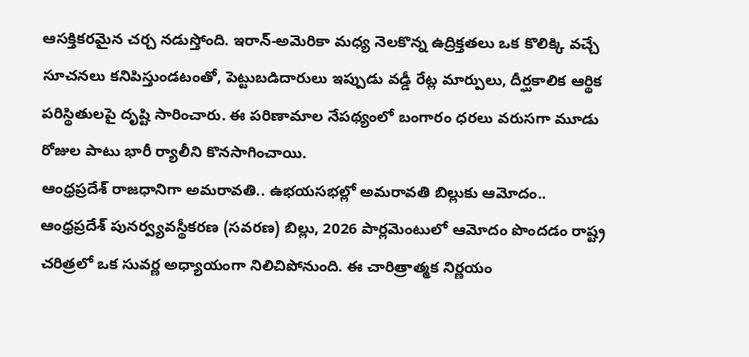ఆసక్తికరమైన చర్చ నడుస్తోంది. ఇరాన్-అమెరికా మధ్య నెలకొన్న ఉద్రిక్తతలు ఒక కొలిక్కి వచ్చే సూచనలు కనిపిస్తుండటంతో, పెట్టుబడిదారులు ఇప్పుడు వడ్డీ రేట్ల మార్పులు, దీర్ఘకాలిక ఆర్థిక పరిస్థితులపై దృష్టి సారించారు. ఈ పరిణామాల నేపథ్యంలో బంగారం ధరలు వరుసగా మూడు రోజుల పాటు భారీ ర్యాలీని కొనసాగించాయి.
ఆంధ్రప్రదేశ్ రాజధానిగా అమరావతి.. ఉభయసభల్లో అమరావతి బిల్లుకు ఆమోదం..
ఆంధ్రప్రదేశ్ పునర్వ్యవస్థీకరణ (సవరణ) బిల్లు, 2026 పార్లమెంటులో ఆమోదం పొందడం రాష్ట్ర చరిత్రలో ఒక సువర్ణ అధ్యాయంగా నిలిచిపోనుంది. ఈ చారిత్రాత్మక నిర్ణయం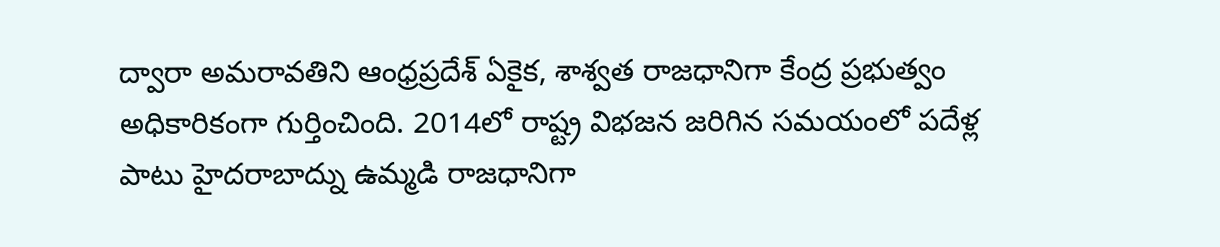ద్వారా అమరావతిని ఆంధ్రప్రదేశ్ ఏకైక, శాశ్వత రాజధానిగా కేంద్ర ప్రభుత్వం అధికారికంగా గుర్తించింది. 2014లో రాష్ట్ర విభజన జరిగిన సమయంలో పదేళ్ల పాటు హైదరాబాద్ను ఉమ్మడి రాజధానిగా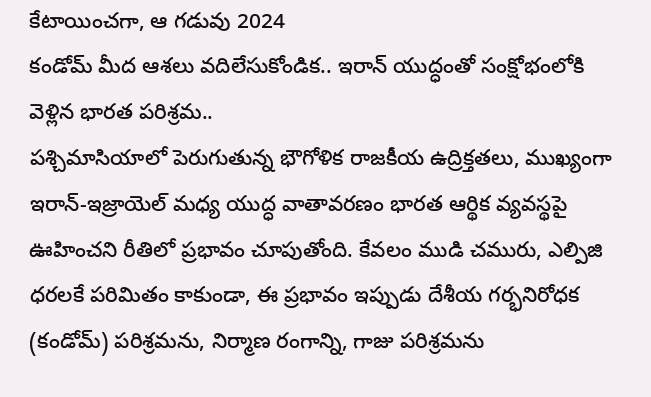కేటాయించగా, ఆ గడువు 2024
కండోమ్ మీద ఆశలు వదిలేసుకోండిక.. ఇరాన్ యుద్ధంతో సంక్షోభంలోకి వెళ్లిన భారత పరిశ్రమ..
పశ్చిమాసియాలో పెరుగుతున్న భౌగోళిక రాజకీయ ఉద్రిక్తతలు, ముఖ్యంగా ఇరాన్-ఇజ్రాయెల్ మధ్య యుద్ధ వాతావరణం భారత ఆర్థిక వ్యవస్థపై ఊహించని రీతిలో ప్రభావం చూపుతోంది. కేవలం ముడి చమురు, ఎల్పిజి ధరలకే పరిమితం కాకుండా, ఈ ప్రభావం ఇప్పుడు దేశీయ గర్భనిరోధక (కండోమ్) పరిశ్రమను, నిర్మాణ రంగాన్ని, గాజు పరిశ్రమను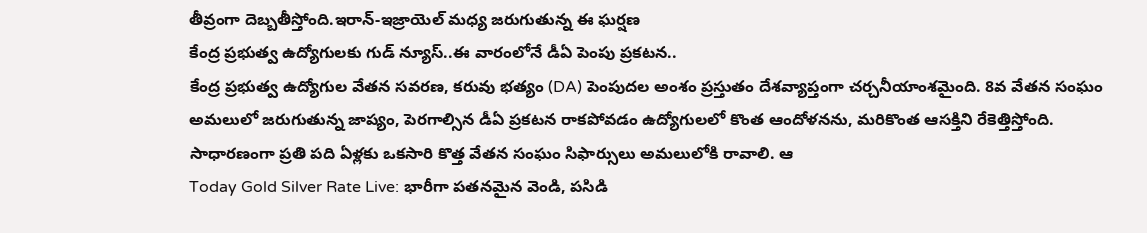తీవ్రంగా దెబ్బతీస్తోంది.ఇరాన్-ఇజ్రాయెల్ మధ్య జరుగుతున్న ఈ ఘర్షణ
కేంద్ర ప్రభుత్వ ఉద్యోగులకు గుడ్ న్యూస్..ఈ వారంలోనే డీఏ పెంపు ప్రకటన..
కేంద్ర ప్రభుత్వ ఉద్యోగుల వేతన సవరణ, కరువు భత్యం (DA) పెంపుదల అంశం ప్రస్తుతం దేశవ్యాప్తంగా చర్చనీయాంశమైంది. 8వ వేతన సంఘం అమలులో జరుగుతున్న జాప్యం, పెరగాల్సిన డీఏ ప్రకటన రాకపోవడం ఉద్యోగులలో కొంత ఆందోళనను, మరికొంత ఆసక్తిని రేకెత్తిస్తోంది. సాధారణంగా ప్రతి పది ఏళ్లకు ఒకసారి కొత్త వేతన సంఘం సిఫార్సులు అమలులోకి రావాలి. ఆ
Today Gold Silver Rate Live: భారీగా పతనమైన వెండి, పసిడి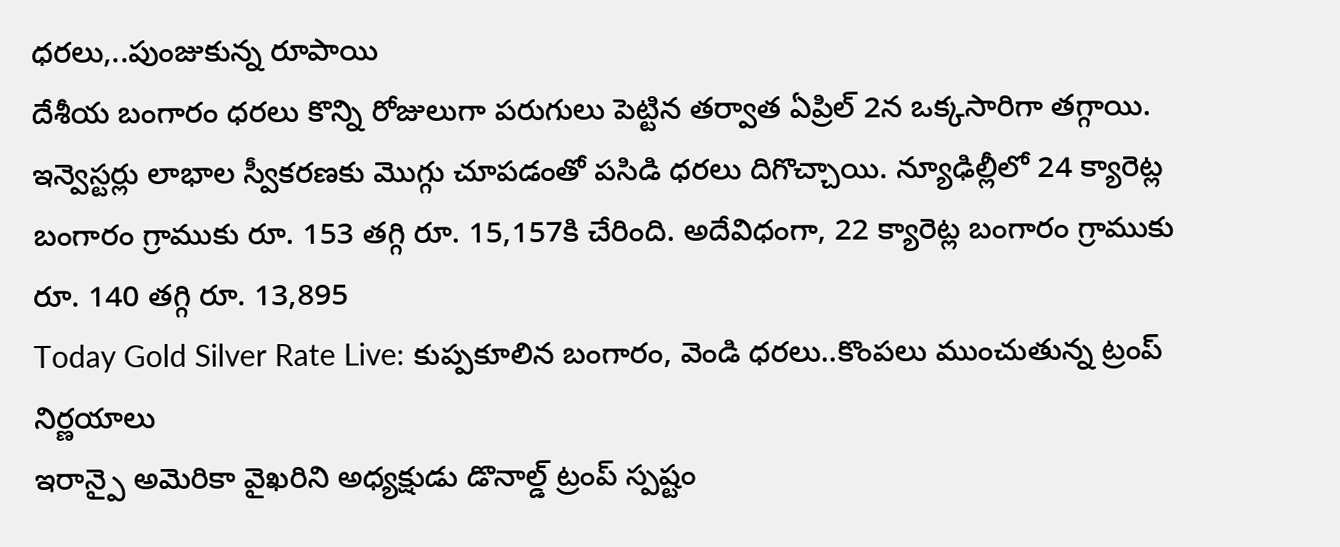ధరలు,..పుంజుకున్న రూపాయి
దేశీయ బంగారం ధరలు కొన్ని రోజులుగా పరుగులు పెట్టిన తర్వాత ఏప్రిల్ 2న ఒక్కసారిగా తగ్గాయి. ఇన్వెస్టర్లు లాభాల స్వీకరణకు మొగ్గు చూపడంతో పసిడి ధరలు దిగొచ్చాయి. న్యూఢిల్లీలో 24 క్యారెట్ల బంగారం గ్రాముకు రూ. 153 తగ్గి రూ. 15,157కి చేరింది. అదేవిధంగా, 22 క్యారెట్ల బంగారం గ్రాముకు రూ. 140 తగ్గి రూ. 13,895
Today Gold Silver Rate Live: కుప్పకూలిన బంగారం, వెండి ధరలు..కొంపలు ముంచుతున్న ట్రంప్ నిర్ణయాలు
ఇరాన్పై అమెరికా వైఖరిని అధ్యక్షుడు డొనాల్డ్ ట్రంప్ స్పష్టం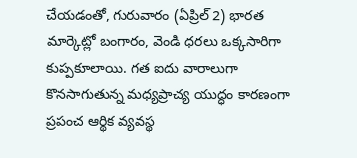చేయడంతో, గురువారం (ఏప్రిల్ 2) భారత మార్కెట్లో బంగారం, వెండి ధరలు ఒక్కసారిగా కుప్పకూలాయి. గత ఐదు వారాలుగా కొనసాగుతున్న మధ్యప్రాచ్య యుద్ధం కారణంగా ప్రపంచ ఆర్థిక వ్యవస్థ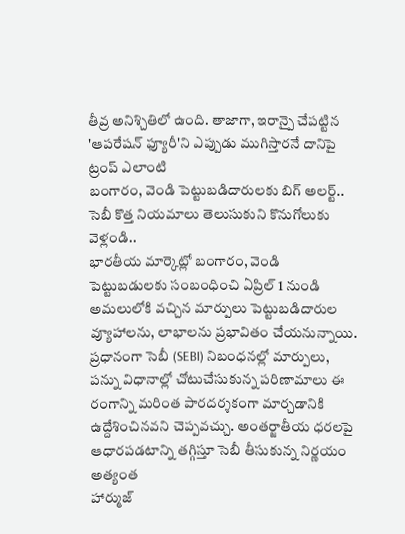తీవ్ర అనిశ్చితిలో ఉంది. తాజాగా, ఇరాన్పై చేపట్టిన 'ఆపరేషన్ ఫ్యూరీ'ని ఎప్పుడు ముగిస్తారనే దానిపై ట్రంప్ ఎలాంటి
బంగారం, వెండి పెట్టుబడిదారులకు బిగ్ అలర్ట్.. సెబీ కొత్త నియమాలు తెలుసుకుని కొనుగోలుకు వెళ్లండి..
భారతీయ మార్కెట్లో బంగారం, వెండి పెట్టుబడులకు సంబంధించి ఏప్రిల్ 1 నుండి అమలులోకి వచ్చిన మార్పులు పెట్టుబడిదారుల వ్యూహాలను, లాభాలను ప్రభావితం చేయనున్నాయి. ప్రధానంగా సెబీ (SEBI) నిబంధనల్లో మార్పులు, పన్ను విధానాల్లో చోటుచేసుకున్న పరిణామాలు ఈ రంగాన్ని మరింత పారదర్శకంగా మార్చడానికి ఉద్దేశించినవని చెప్పవచ్చు. అంతర్జాతీయ ధరలపై ఆధారపడటాన్ని తగ్గిస్తూ సెబీ తీసుకున్న నిర్ణయం అత్యంత
హార్ముజ్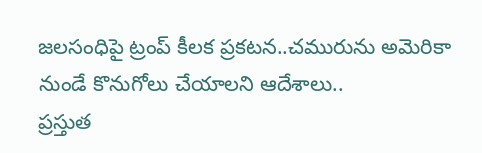జలసంధిపై ట్రంప్ కీలక ప్రకటన..చమురును అమెరికా నుండే కొనుగోలు చేయాలని ఆదేశాలు..
ప్రస్తుత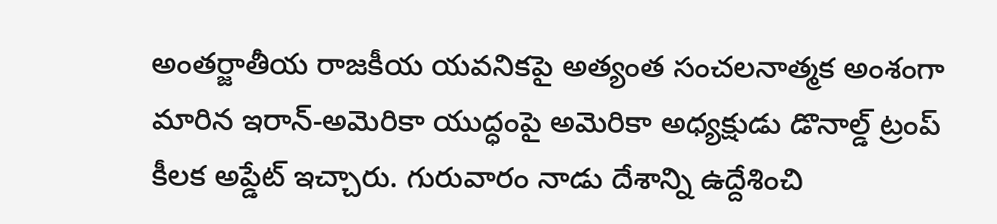అంతర్జాతీయ రాజకీయ యవనికపై అత్యంత సంచలనాత్మక అంశంగా మారిన ఇరాన్-అమెరికా యుద్ధంపై అమెరికా అధ్యక్షుడు డొనాల్డ్ ట్రంప్ కీలక అప్డేట్ ఇచ్చారు. గురువారం నాడు దేశాన్ని ఉద్దేశించి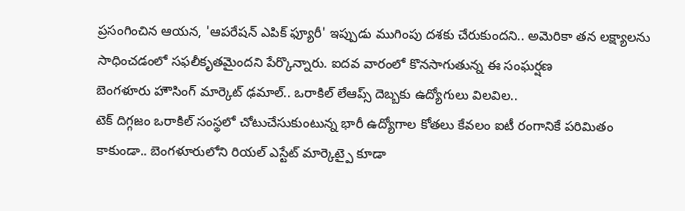ప్రసంగించిన ఆయన, 'ఆపరేషన్ ఎపిక్ ఫ్యూరీ' ఇప్పుడు ముగింపు దశకు చేరుకుందని.. అమెరికా తన లక్ష్యాలను సాధించడంలో సఫలీకృతమైందని పేర్కొన్నారు. ఐదవ వారంలో కొనసాగుతున్న ఈ సంఘర్షణ
బెంగళూరు హౌసింగ్ మార్కెట్ ఢమాల్.. ఒరాకిల్ లేఆప్స్ దెబ్బకు ఉద్యోగులు విలవిల..
టెక్ దిగ్గజం ఒరాకిల్ సంస్థలో చోటుచేసుకుంటున్న భారీ ఉద్యోగాల కోతలు కేవలం ఐటీ రంగానికే పరిమితం కాకుండా.. బెంగళూరులోని రియల్ ఎస్టేట్ మార్కెట్పై కూడా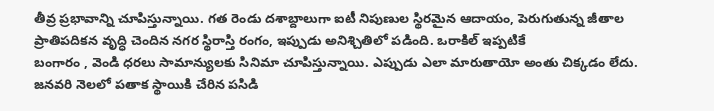తీవ్ర ప్రభావాన్ని చూపిస్తున్నాయి. గత రెండు దశాబ్దాలుగా ఐటీ నిపుణుల స్థిరమైన ఆదాయం, పెరుగుతున్న జీతాల ప్రాతిపదికన వృద్ధి చెందిన నగర స్థిరాస్తి రంగం, ఇప్పుడు అనిశ్చితిలో పడింది. ఒరాకిల్ ఇప్పటికే
బంగారం , వెండి ధరలు సామాన్యులకు సినిమా చూపిస్తున్నాయి. ఎప్పుడు ఎలా మారుతాయో అంతు చిక్కడం లేదు. జనవరి నెలలో పతాక స్థాయికి చేరిన పసిడి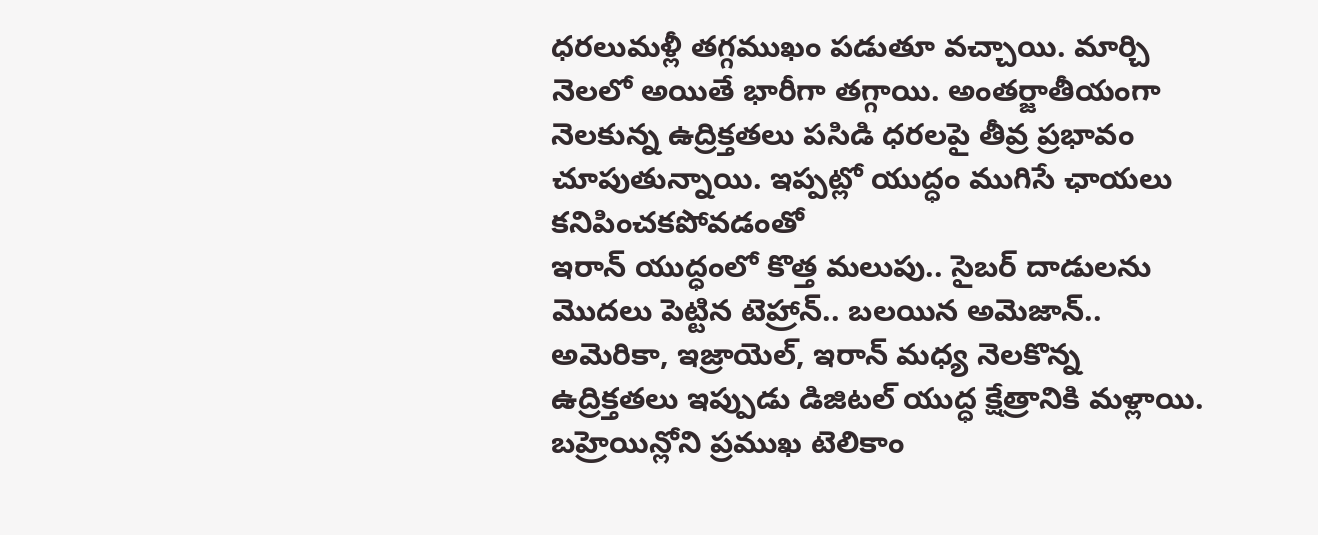ధరలుమళ్లీ తగ్గముఖం పడుతూ వచ్చాయి. మార్చి నెలలో అయితే భారీగా తగ్గాయి. అంతర్జాతీయంగా నెలకున్న ఉద్రిక్తతలు పసిడి ధరలపై తీవ్ర ప్రభావం చూపుతున్నాయి. ఇప్పట్లో యుద్ధం ముగిసే ఛాయలు కనిపించకపోవడంతో
ఇరాన్ యుద్ధంలో కొత్త మలుపు.. సైబర్ దాడులను మొదలు పెట్టిన టెహ్రాన్.. బలయిన అమెజాన్..
అమెరికా, ఇజ్రాయెల్, ఇరాన్ మధ్య నెలకొన్న ఉద్రిక్తతలు ఇప్పుడు డిజిటల్ యుద్ధ క్షేత్రానికి మళ్లాయి. బహ్రెయిన్లోని ప్రముఖ టెలికాం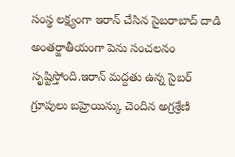సంస్థ లక్ష్యంగా ఇరాన్ చేసిన సైబరాబాద్ దాడి అంతర్జాతీయంగా పెను సంచలనం సృష్టిస్తోంది.ఇరాన్ మద్దతు ఉన్న సైబర్ గ్రూపులు బహ్రెయిన్కు చెందిన అగ్రశ్రేణి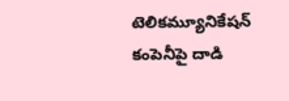టెలికమ్యూనికేషన్ కంపెనీపై దాడి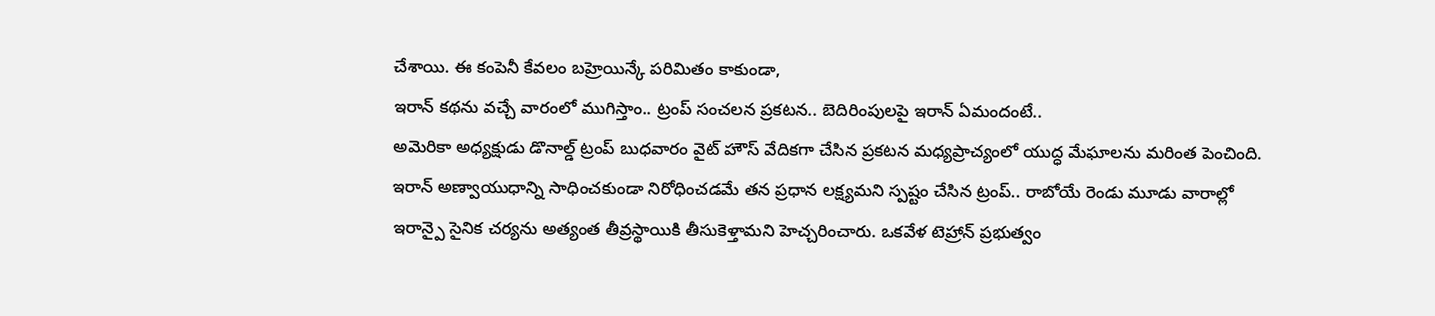చేశాయి. ఈ కంపెనీ కేవలం బహ్రెయిన్కే పరిమితం కాకుండా,
ఇరాన్ కథను వచ్చే వారంలో ముగిస్తాం.. ట్రంప్ సంచలన ప్రకటన.. బెదిరింపులపై ఇరాన్ ఏమందంటే..
అమెరికా అధ్యక్షుడు డొనాల్డ్ ట్రంప్ బుధవారం వైట్ హౌస్ వేదికగా చేసిన ప్రకటన మధ్యప్రాచ్యంలో యుద్ధ మేఘాలను మరింత పెంచింది. ఇరాన్ అణ్వాయుధాన్ని సాధించకుండా నిరోధించడమే తన ప్రధాన లక్ష్యమని స్పష్టం చేసిన ట్రంప్.. రాబోయే రెండు మూడు వారాల్లో ఇరాన్పై సైనిక చర్యను అత్యంత తీవ్రస్థాయికి తీసుకెళ్తామని హెచ్చరించారు. ఒకవేళ టెహ్రాన్ ప్రభుత్వం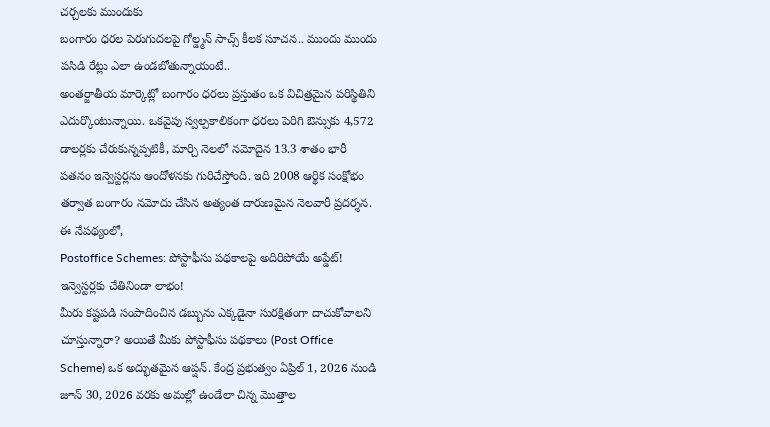చర్చలకు ముందుకు
బంగారం ధరల పెరుగుదలపై గోల్డ్మన్ సాచ్స్ కీలక సూచన.. ముందు ముందు పసిడి రేట్లు ఎలా ఉండబోతున్నాయంటే..
అంతర్జాతీయ మార్కెట్లో బంగారం ధరలు ప్రస్తుతం ఒక విచిత్రమైన పరిస్థితిని ఎదుర్కొంటున్నాయి. ఒకవైపు స్వల్పకాలికంగా ధరలు పెరిగి ఔన్సుకు 4,572 డాలర్లకు చేరుకున్నప్పటికీ, మార్చి నెలలో నమోదైన 13.3 శాతం భారీ పతనం ఇన్వెస్టర్లను ఆందోళనకు గురిచేస్తోంది. ఇది 2008 ఆర్థిక సంక్షోభం తర్వాత బంగారం నమోదు చేసిన అత్యంత దారుణమైన నెలవారీ ప్రదర్శన. ఈ నేపథ్యంలో,
Postoffice Schemes: పోస్టాఫీసు పథకాలపై అదిరిపోయే అప్డేట్! ఇన్వెస్టర్లకు చేతినిండా లాభం!
మీరు కష్టపడి సంపాదించిన డబ్బును ఎక్కడైనా సురక్షితంగా దాచుకోవాలని చూస్తున్నారా? అయితే మీకు పోస్టాఫీసు పథకాలు (Post Office Scheme) ఒక అద్భుతమైన ఆప్షన్. కేంద్ర ప్రభుత్వం ఏప్రిల్ 1, 2026 నుండి జూన్ 30, 2026 వరకు అమల్లో ఉండేలా చిన్న మొత్తాల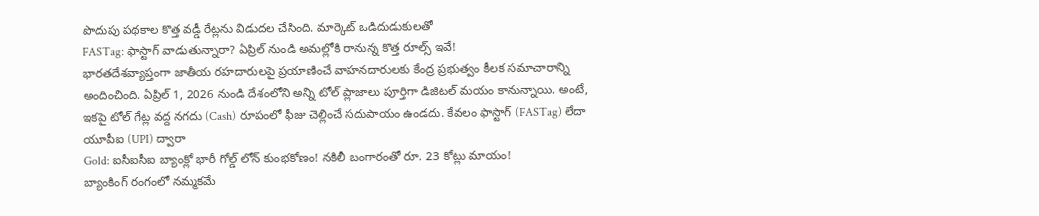పొదుపు పథకాల కొత్త వడ్డీ రేట్లను విడుదల చేసింది. మార్కెట్ ఒడిదుడుకులతో
FASTag: ఫాస్టాగ్ వాడుతున్నారా? ఏప్రిల్ నుండి అమల్లోకి రానున్న కొత్త రూల్స్ ఇవే!
భారతదేశవ్యాప్తంగా జాతీయ రహదారులపై ప్రయాణించే వాహనదారులకు కేంద్ర ప్రభుత్వం కీలక సమాచారాన్ని అందించింది. ఏప్రిల్ 1, 2026 నుండి దేశంలోని అన్ని టోల్ ప్లాజాలు పూర్తిగా డిజిటల్ మయం కానున్నాయి. అంటే, ఇకపై టోల్ గేట్ల వద్ద నగదు (Cash) రూపంలో ఫీజు చెల్లించే సదుపాయం ఉండదు. కేవలం ఫాస్టాగ్ (FASTag) లేదా యూపీఐ (UPI) ద్వారా
Gold: ఐసీఐసీఐ బ్యాంక్లో భారీ గోల్డ్ లోన్ కుంభకోణం! నకిలీ బంగారంతో రూ. 23 కోట్లు మాయం!
బ్యాంకింగ్ రంగంలో నమ్మకమే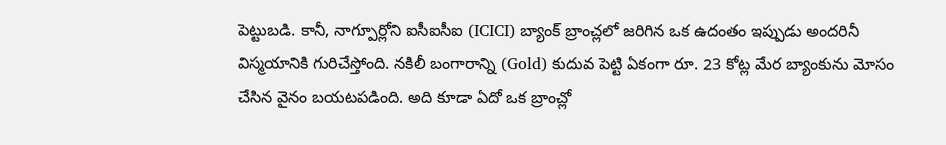పెట్టుబడి. కానీ, నాగ్పూర్లోని ఐసీఐసీఐ (ICICI) బ్యాంక్ బ్రాంచ్లలో జరిగిన ఒక ఉదంతం ఇప్పుడు అందరినీ విస్మయానికి గురిచేస్తోంది. నకిలీ బంగారాన్ని (Gold) కుదువ పెట్టి ఏకంగా రూ. 23 కోట్ల మేర బ్యాంకును మోసం చేసిన వైనం బయటపడింది. అది కూడా ఏదో ఒక బ్రాంచ్లో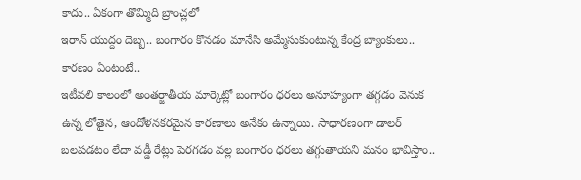కాదు.. ఏకంగా తొమ్మిది బ్రాంచ్లలో
ఇరాన్ యుద్దం దెబ్బ.. బంగారం కొనడం మానేసి అమ్మేసుకుంటున్న కేంద్ర బ్యాంకులు.. కారణం ఏంటంటే..
ఇటీవలి కాలంలో అంతర్జాతీయ మార్కెట్లో బంగారం ధరలు అనూహ్యంగా తగ్గడం వెనుక ఉన్న లోతైన, ఆందోళనకరమైన కారణాలు అనేకం ఉన్నాయి. సాధారణంగా డాలర్ బలపడటం లేదా వడ్డీ రేట్లు పెరగడం వల్ల బంగారం ధరలు తగ్గుతాయని మనం భావిస్తాం..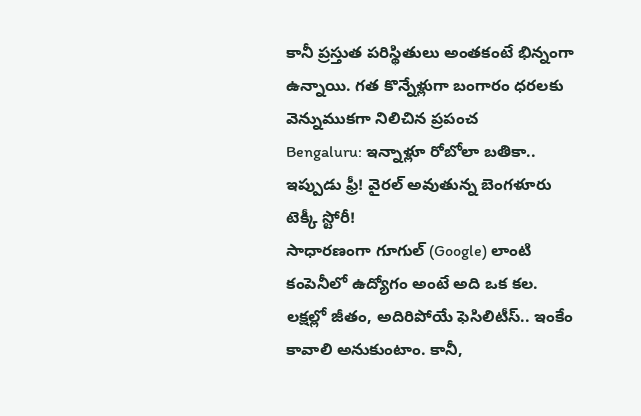కానీ ప్రస్తుత పరిస్థితులు అంతకంటే భిన్నంగా ఉన్నాయి. గత కొన్నేళ్లుగా బంగారం ధరలకు వెన్నుముకగా నిలిచిన ప్రపంచ
Bengaluru: ఇన్నాళ్లూ రోబోలా బతికా.. ఇప్పుడు ఫ్రీ! వైరల్ అవుతున్న బెంగళూరు టెక్కీ స్టోరీ!
సాధారణంగా గూగుల్ (Google) లాంటి కంపెనీలో ఉద్యోగం అంటే అది ఒక కల. లక్షల్లో జీతం, అదిరిపోయే ఫెసిలిటీస్.. ఇంకేం కావాలి అనుకుంటాం. కానీ,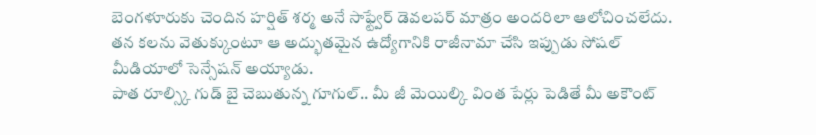బెంగళూరుకు చెందిన హర్షిత్ శర్మ అనే సాఫ్ట్వేర్ డెవలపర్ మాత్రం అందరిలా ఆలోచించలేదు. తన కలను వెతుక్కుంటూ ఆ అద్భుతమైన ఉద్యోగానికి రాజీనామా చేసి ఇప్పుడు సోషల్ మీడియాలో సెన్సేషన్ అయ్యాడు.
పాత రూల్స్కి గుడ్ బై చెబుతున్న గూగుల్.. మీ జీ మెయిల్కి వింత పేర్లు పెడితే మీ అకౌంట్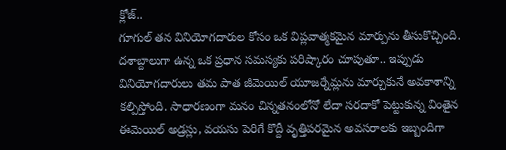క్లోజ్..
గూగుల్ తన వినియోగదారుల కోసం ఒక విప్లవాత్మకమైన మార్పును తీసుకొచ్చింది. దశాబ్దాలుగా ఉన్న ఒక ప్రధాన సమస్యకు పరిష్కారం చూపుతూ.. ఇప్పుడు వినియోగదారులు తమ పాత జీమెయిల్ యూజర్నేమ్లను మార్చుకునే అవకాశాన్ని కల్పిస్తోంది. సాధారణంగా మనం చిన్నతనంలోనో లేదా సరదాకో పెట్టుకున్న వింతైన ఈమెయిల్ అడ్రస్లు, వయసు పెరిగే కొద్దీ వృత్తిపరమైన అవసరాలకు ఇబ్బందిగా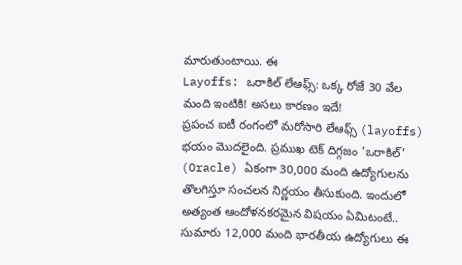మారుతుంటాయి. ఈ
Layoffs: ఒరాకిల్ లేఆఫ్స్: ఒక్క రోజే 30 వేల మంది ఇంటికి! అసలు కారణం ఇదే!
ప్రపంచ ఐటీ రంగంలో మరోసారి లేఆఫ్స్ (layoffs) భయం మొదలైంది. ప్రముఖ టెక్ దిగ్గజం 'ఒరాకిల్' (Oracle) ఏకంగా 30,000 మంది ఉద్యోగులను తొలగిస్తూ సంచలన నిర్ణయం తీసుకుంది. ఇందులో అత్యంత ఆందోళనకరమైన విషయం ఏమిటంటే.. సుమారు 12,000 మంది భారతీయ ఉద్యోగులు ఈ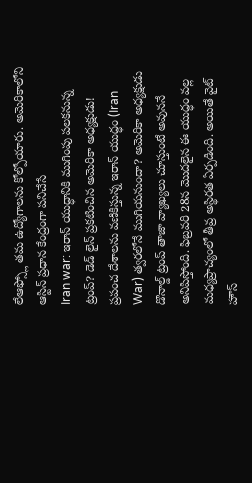లేఆఫ్స్లో తమ ఉద్యోగాలను కోల్పోయారు. అమెరికాలోని ఆస్టిన్ ప్రధాన కేంద్రంగా పనిచేసే
Iran war: ఇరాన్ యుద్ధానికి ముగింపు పలకనున్న ట్రంప్? డెడ్ లైన్ ప్రకటించిన అమెరికా అధ్యక్షుడు!
ప్రపంచ దేశాలను వణికిస్తున్న ఇరాన్ యుద్ధం (Iran War) త్వరలోనే ముగియనుందా? అమెరికా అధ్యక్షుడు డొనాల్డ్ ట్రంప్ తాజా వ్యాఖ్యలు చూస్తుంటే అవుననే అనిపిస్తోంది. ఫిబ్రవరి 28న మొదలైన ఈ యుద్ధం వల్ల మధ్యప్రాచ్యంలో తీవ్ర అస్థిరత ఏర్పడింది. అయితే వైట్ హౌస్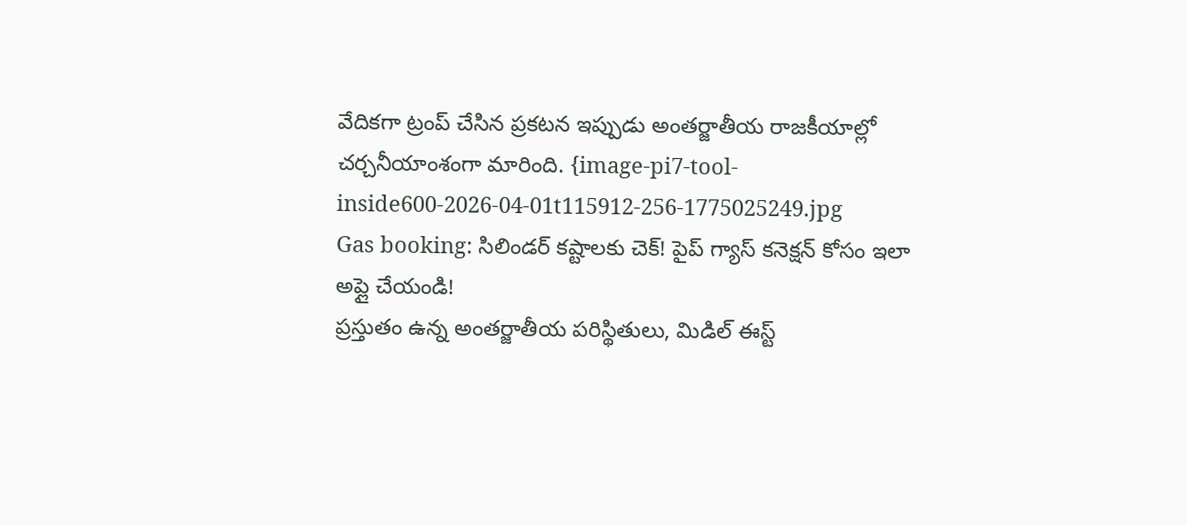వేదికగా ట్రంప్ చేసిన ప్రకటన ఇప్పుడు అంతర్జాతీయ రాజకీయాల్లో చర్చనీయాంశంగా మారింది. {image-pi7-tool-inside600-2026-04-01t115912-256-1775025249.jpg
Gas booking: సిలిండర్ కష్టాలకు చెక్! పైప్ గ్యాస్ కనెక్షన్ కోసం ఇలా అప్లై చేయండి!
ప్రస్తుతం ఉన్న అంతర్జాతీయ పరిస్థితులు, మిడిల్ ఈస్ట్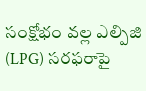సంక్షోభం వల్ల ఎల్పిజి (LPG) సరఫరాపై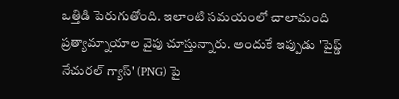ఒత్తిడి పెరుగుతోంది. ఇలాంటి సమయంలో చాలామంది ప్రత్యామ్నాయాల వైపు చూస్తున్నారు. అందుకే ఇప్పుడు 'పైప్డ్ నేచురల్ గ్యాస్' (PNG) పై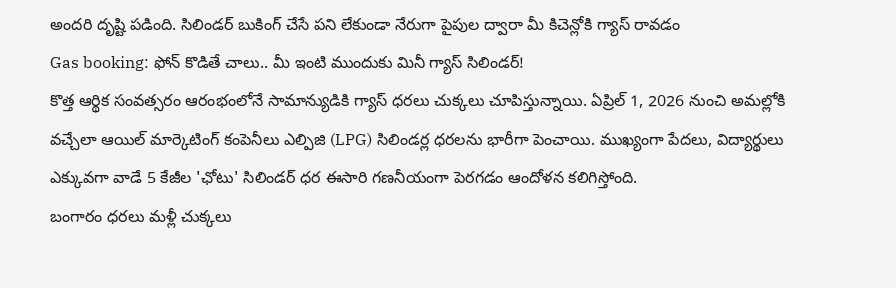అందరి దృష్టి పడింది. సిలిండర్ బుకింగ్ చేసే పని లేకుండా నేరుగా పైపుల ద్వారా మీ కిచెన్లోకి గ్యాస్ రావడం
Gas booking: ఫోన్ కొడితే చాలు.. మీ ఇంటి ముందుకు మినీ గ్యాస్ సిలిండర్!
కొత్త ఆర్థిక సంవత్సరం ఆరంభంలోనే సామాన్యుడికి గ్యాస్ ధరలు చుక్కలు చూపిస్తున్నాయి. ఏప్రిల్ 1, 2026 నుంచి అమల్లోకి వచ్చేలా ఆయిల్ మార్కెటింగ్ కంపెనీలు ఎల్పిజి (LPG) సిలిండర్ల ధరలను భారీగా పెంచాయి. ముఖ్యంగా పేదలు, విద్యార్థులు ఎక్కువగా వాడే 5 కేజీల 'ఛోటు' సిలిండర్ ధర ఈసారి గణనీయంగా పెరగడం ఆందోళన కలిగిస్తోంది.
బంగారం ధరలు మళ్లీ చుక్కలు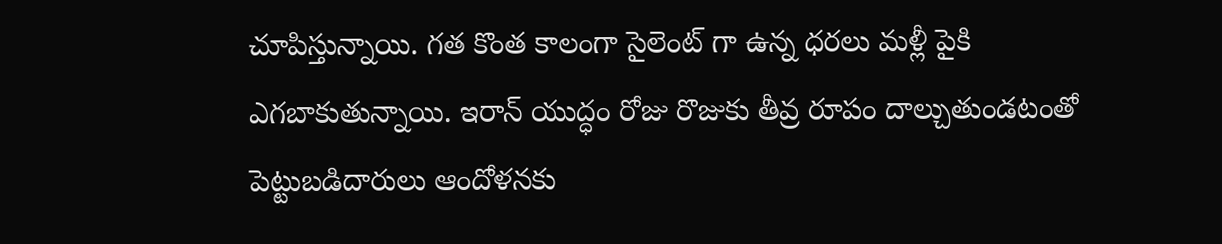చూపిస్తున్నాయి. గత కొంత కాలంగా సైలెంట్ గా ఉన్న ధరలు మళ్లీ పైకి ఎగబాకుతున్నాయి. ఇరాన్ యుద్ధం రోజు రొజుకు తీవ్ర రూపం దాల్చుతుండటంతో పెట్టుబడిదారులు ఆందోళనకు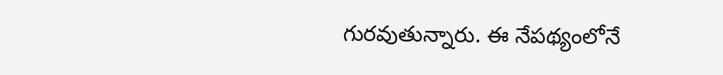గురవుతున్నారు. ఈ నేపథ్యంలోనే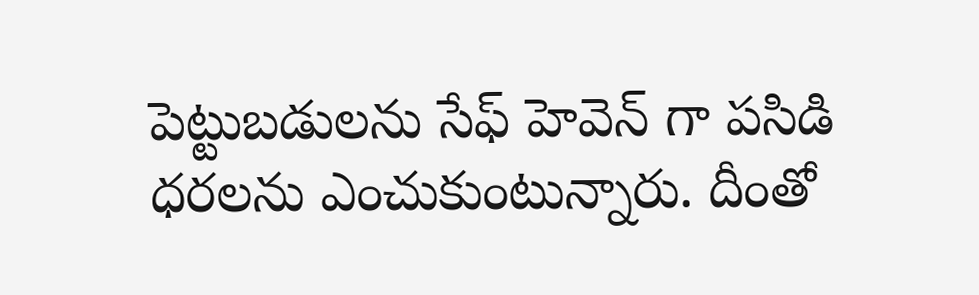పెట్టుబడులను సేఫ్ హెవెన్ గా పసిడి ధరలను ఎంచుకుంటున్నారు. దీంతో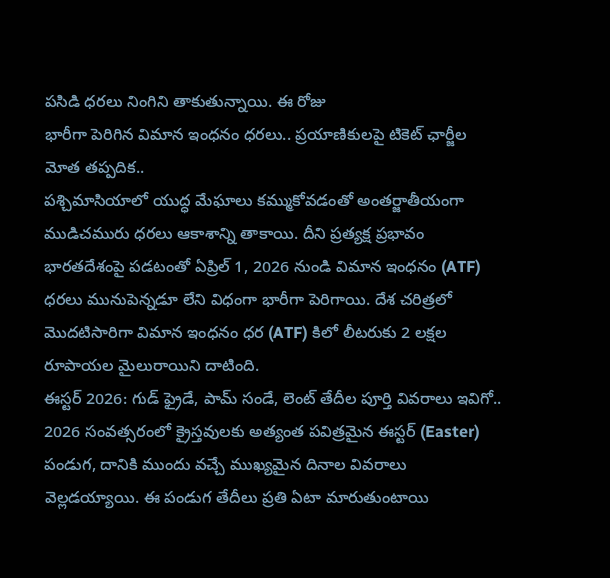పసిడి ధరలు నింగిని తాకుతున్నాయి. ఈ రోజు
భారీగా పెరిగిన విమాన ఇంధనం ధరలు.. ప్రయాణికులపై టికెట్ ఛార్జీల మోత తప్పదిక..
పశ్చిమాసియాలో యుద్ధ మేఘాలు కమ్ముకోవడంతో అంతర్జాతీయంగా ముడిచమురు ధరలు ఆకాశాన్ని తాకాయి. దీని ప్రత్యక్ష ప్రభావం భారతదేశంపై పడటంతో ఏప్రిల్ 1, 2026 నుండి విమాన ఇంధనం (ATF) ధరలు మునుపెన్నడూ లేని విధంగా భారీగా పెరిగాయి. దేశ చరిత్రలో మొదటిసారిగా విమాన ఇంధనం ధర (ATF) కిలో లీటరుకు 2 లక్షల రూపాయల మైలురాయిని దాటింది.
ఈస్టర్ 2026: గుడ్ ఫ్రైడే, పామ్ సండే, లెంట్ తేదీల పూర్తి వివరాలు ఇవిగో..
2026 సంవత్సరంలో క్రైస్తవులకు అత్యంత పవిత్రమైన ఈస్టర్ (Easter) పండుగ, దానికి ముందు వచ్చే ముఖ్యమైన దినాల వివరాలు వెల్లడయ్యాయి. ఈ పండుగ తేదీలు ప్రతి ఏటా మారుతుంటాయి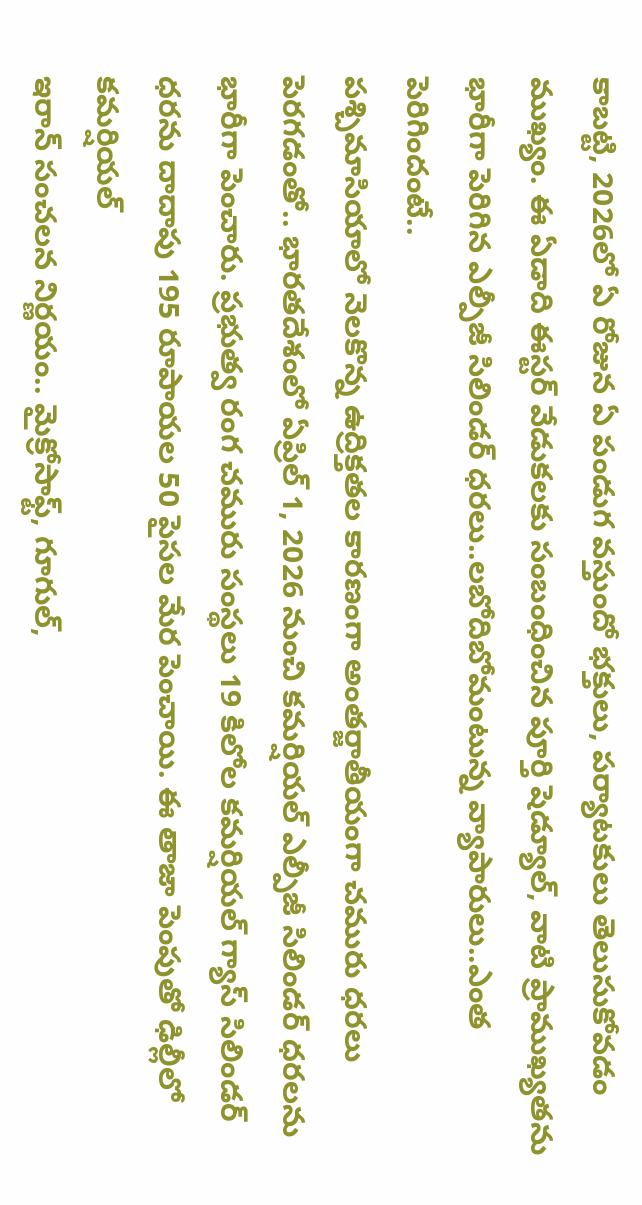కాబట్టి, 2026లో ఏ రోజున ఏ పండుగ వస్తుందో భక్తులు, పర్యాటకులు తెలుసుకోవడం ముఖ్యం. ఈ ఏడాది ఈస్టర్ వేడుకలకు సంబంధించిన పూర్తి షెడ్యూల్, వాటి ప్రాముఖ్యతను
భారీగా పెరిగిన ఎల్పీజీ సిలిండర్ ధరలు..లబోదిబోమంటున్న వ్యాపారులు..ఎంత పెరిగిందంటే..
పశ్చిమాసియాలో నెలకొన్న ఉద్రిక్తతల కారణంగా అంతర్జాతీయంగా చమురు ధరలు పెరగడంతో.. భారతదేశంలో ఏప్రిల్ 1, 2026 నుంచి కమర్షియల్ ఎల్పీజీ సిలిండర్ ధరలను భారీగా పెంచారు. ప్రభుత్వ రంగ చమురు సంస్థలు 19 కిలోల కమర్షియల్ గ్యాస్ సిలిండర్ ధరను దాదాపు 195 రూపాయల 50 పైసల మేర పెంచాయి. ఈ తాజా పెంపుతో ఢిల్లీలో కమర్షియల్
ఇరాన్ సంచలన నిర్ణయం.. మైక్రోసాఫ్ట్, గూగుల్,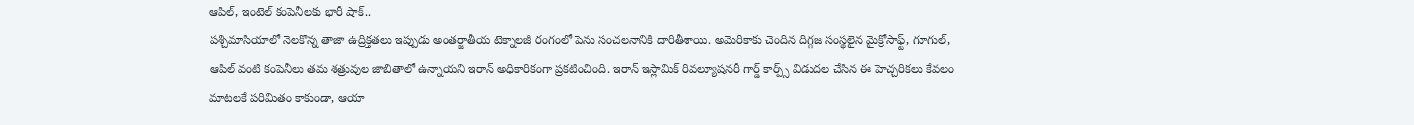ఆపిల్, ఇంటెల్ కంపెనీలకు భారీ షాక్..
పశ్చిమాసియాలో నెలకొన్న తాజా ఉద్రిక్తతలు ఇప్పుడు అంతర్జాతీయ టెక్నాలజీ రంగంలో పెను సంచలనానికి దారితీశాయి. అమెరికాకు చెందిన దిగ్గజ సంస్థలైన మైక్రోసాఫ్ట్, గూగుల్, ఆపిల్ వంటి కంపెనీలు తమ శత్రువుల జాబితాలో ఉన్నాయని ఇరాన్ అధికారికంగా ప్రకటించింది. ఇరాన్ ఇస్లామిక్ రివల్యూషనరీ గార్డ్ కార్ప్స్ విడుదల చేసిన ఈ హెచ్చరికలు కేవలం మాటలకే పరిమితం కాకుండా, ఆయా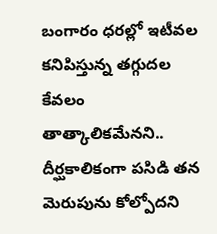బంగారం ధరల్లో ఇటీవల కనిపిస్తున్న తగ్గుదల కేవలం తాత్కాలికమేనని.. దీర్ఘకాలికంగా పసిడి తన మెరుపును కోల్పోదని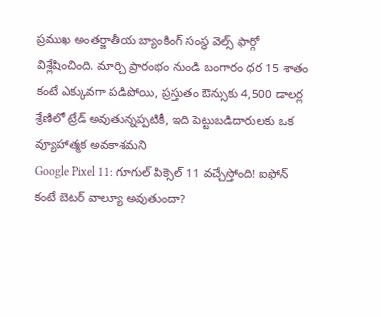ప్రముఖ అంతర్జాతీయ బ్యాంకింగ్ సంస్థ వెల్స్ ఫార్గో విశ్లేషించింది. మార్చి ప్రారంభం నుండి బంగారం ధర 15 శాతం కంటే ఎక్కువగా పడిపోయి, ప్రస్తుతం ఔన్సుకు 4,500 డాలర్ల శ్రేణిలో ట్రేడ్ అవుతున్నప్పటికీ, ఇది పెట్టుబడిదారులకు ఒక వ్యూహాత్మక అవకాశమని
Google Pixel 11: గూగుల్ పిక్సెల్ 11 వచ్చేస్తోంది! ఐఫోన్ కంటే బెటర్ వాల్యూ అవుతుందా?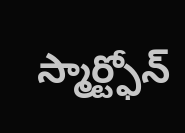స్మార్ట్ఫోన్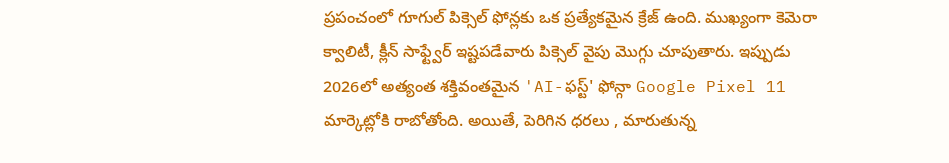ప్రపంచంలో గూగుల్ పిక్సెల్ ఫోన్లకు ఒక ప్రత్యేకమైన క్రేజ్ ఉంది. ముఖ్యంగా కెమెరా క్వాలిటీ, క్లీన్ సాఫ్ట్వేర్ ఇష్టపడేవారు పిక్సెల్ వైపు మొగ్గు చూపుతారు. ఇప్పుడు 2026లో అత్యంత శక్తివంతమైన 'AI-ఫస్ట్' ఫోన్గా Google Pixel 11 మార్కెట్లోకి రాబోతోంది. అయితే, పెరిగిన ధరలు , మారుతున్న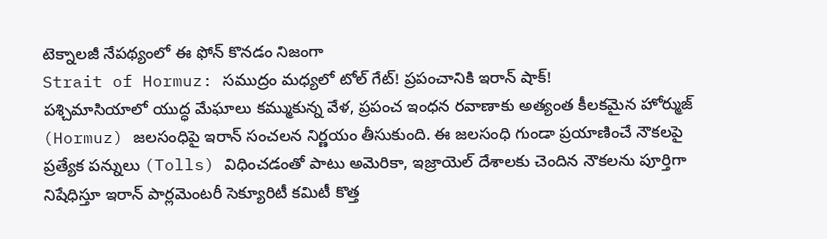టెక్నాలజీ నేపథ్యంలో ఈ ఫోన్ కొనడం నిజంగా
Strait of Hormuz: సముద్రం మధ్యలో టోల్ గేట్! ప్రపంచానికి ఇరాన్ షాక్!
పశ్చిమాసియాలో యుద్ధ మేఘాలు కమ్ముకున్న వేళ, ప్రపంచ ఇంధన రవాణాకు అత్యంత కీలకమైన హోర్ముజ్ (Hormuz) జలసంధిపై ఇరాన్ సంచలన నిర్ణయం తీసుకుంది. ఈ జలసంధి గుండా ప్రయాణించే నౌకలపై ప్రత్యేక పన్నులు (Tolls) విధించడంతో పాటు అమెరికా, ఇజ్రాయెల్ దేశాలకు చెందిన నౌకలను పూర్తిగా నిషేధిస్తూ ఇరాన్ పార్లమెంటరీ సెక్యూరిటీ కమిటీ కొత్త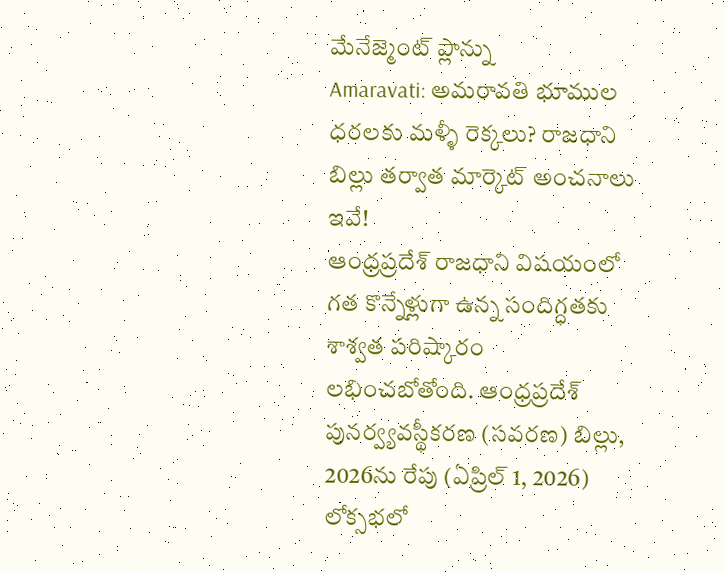మేనేజ్మెంట్ ప్లాన్ను
Amaravati: అమరావతి భూముల ధరలకు మళ్ళీ రెక్కలు? రాజధాని బిల్లు తర్వాత మార్కెట్ అంచనాలు ఇవే!
ఆంధ్రప్రదేశ్ రాజధాని విషయంలో గత కొన్నేళ్లుగా ఉన్న సందిగ్ధతకు శాశ్వత పరిష్కారం లభించబోతోంది. ఆంధ్రప్రదేశ్ పునర్వ్యవస్థీకరణ (సవరణ) బిల్లు, 2026ను రేపు (ఏప్రిల్ 1, 2026) లోక్సభలో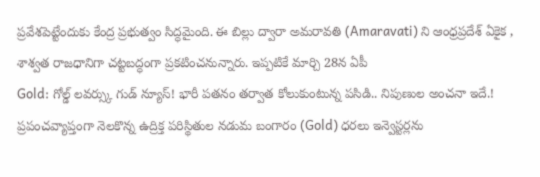ప్రవేశపెట్టేందుకు కేంద్ర ప్రభుత్వం సిద్ధమైంది. ఈ బిల్లు ద్వారా అమరావతి (Amaravati) ని ఆంధ్రప్రదేశ్ ఏకైక , శాశ్వత రాజధానిగా చట్టబద్ధంగా ప్రకటించనున్నారు. ఇప్పటికే మార్చి 28న ఏపీ
Gold: గోల్డ్ లవర్స్కు గుడ్ న్యూస్! భారీ పతనం తర్వాత కోలుకుంటున్న పసిడి.. నిపుణుల అంచనా ఇదే.!
ప్రపంచవ్యాప్తంగా నెలకొన్న ఉద్రిక్త పరిస్థితుల నడుమ బంగారం (Gold) ధరలు ఇన్వెస్టర్లను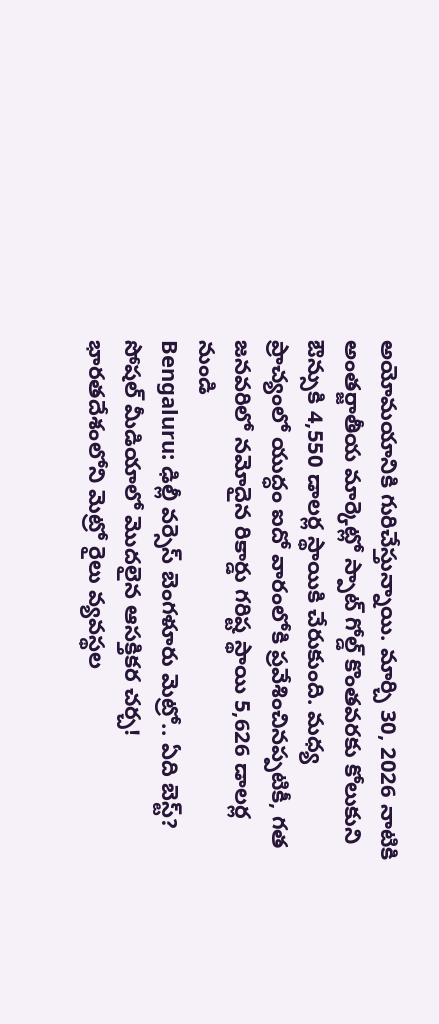అయోమయానికి గురిచేస్తున్నాయి. మార్చి 30, 2026 నాటికి అంతర్జాతీయ మార్కెట్లో స్పాట్ గోల్డ్ కొంతవరకు కోలుకుని ఔన్సుకి 4,550 డాలర్ల స్థాయికి చేరుకుంది. మధ్య ప్రాచ్యంలో యుద్ధం ఐదో వారంలోకి ప్రవేశించినప్పటికీ, గత జనవరిలో నమోదైన రికార్డు గరిష్ట స్థాయి 5,626 డాలర్ల నుండి
Bengaluru: ఢిల్లీ వర్సెస్ బెంగళూరు మెట్రో.. ఏది బెస్ట్? సోషల్ మీడియాలో మొదలైన ఆసక్తికర చర్చ!
భారతదేశంలోని మెట్రో రైలు వ్యవస్థల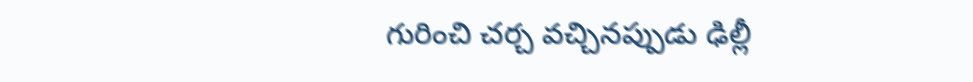గురించి చర్చ వచ్చినప్పుడు ఢిల్లీ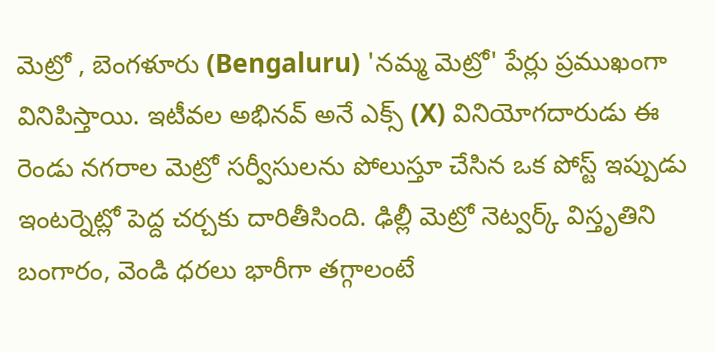మెట్రో , బెంగళూరు (Bengaluru) 'నమ్మ మెట్రో' పేర్లు ప్రముఖంగా వినిపిస్తాయి. ఇటీవల అభినవ్ అనే ఎక్స్ (X) వినియోగదారుడు ఈ రెండు నగరాల మెట్రో సర్వీసులను పోలుస్తూ చేసిన ఒక పోస్ట్ ఇప్పుడు ఇంటర్నెట్లో పెద్ద చర్చకు దారితీసింది. ఢిల్లీ మెట్రో నెట్వర్క్ విస్తృతిని
బంగారం, వెండి ధరలు భారీగా తగ్గాలంటే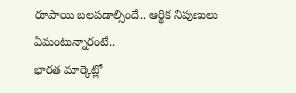రూపాయి బలపడాల్సిందే.. ఆర్థిక నిపుణులు ఏమంటున్నారంటే..
భారత మార్కెట్లో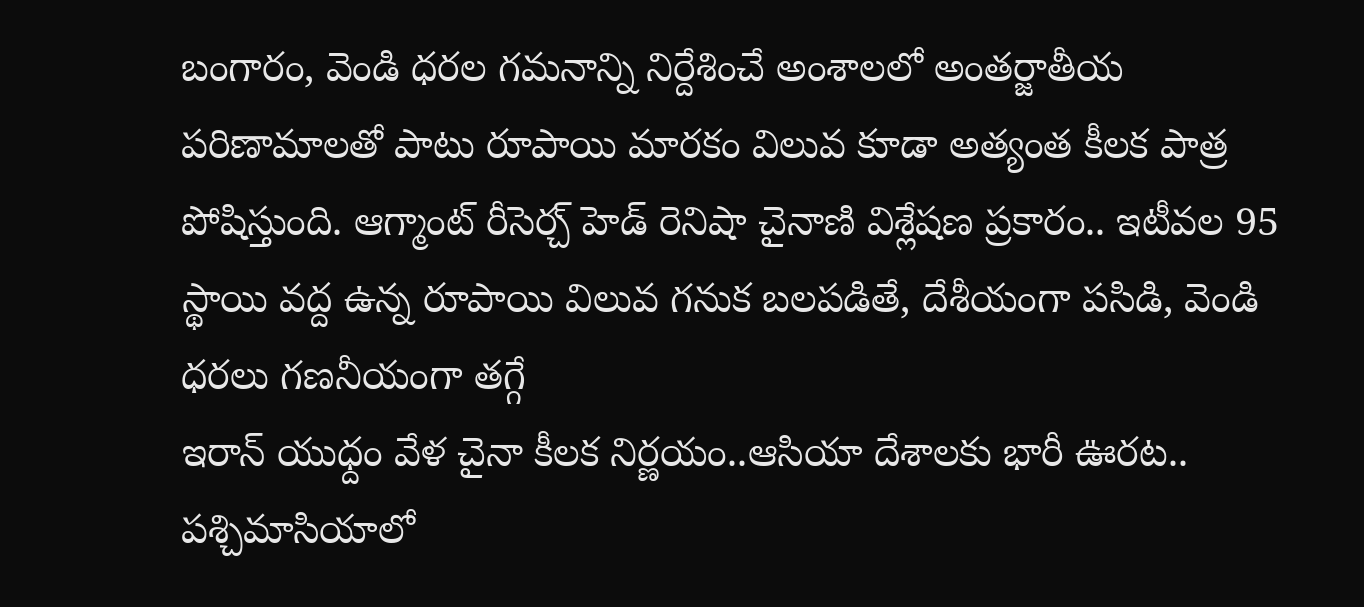బంగారం, వెండి ధరల గమనాన్ని నిర్దేశించే అంశాలలో అంతర్జాతీయ పరిణామాలతో పాటు రూపాయి మారకం విలువ కూడా అత్యంత కీలక పాత్ర పోషిస్తుంది. ఆగ్మాంట్ రీసెర్చ్ హెడ్ రెనిషా చైనాణి విశ్లేషణ ప్రకారం.. ఇటీవల 95 స్థాయి వద్ద ఉన్న రూపాయి విలువ గనుక బలపడితే, దేశీయంగా పసిడి, వెండి ధరలు గణనీయంగా తగ్గే
ఇరాన్ యుధ్దం వేళ చైనా కీలక నిర్ణయం..ఆసియా దేశాలకు భారీ ఊరట..
పశ్చిమాసియాలో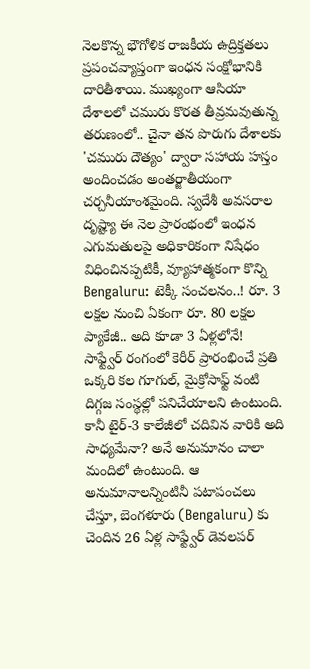నెలకొన్న భౌగోళిక రాజకీయ ఉద్రిక్తతలు ప్రపంచవ్యాప్తంగా ఇంధన సంక్షోభానికి దారితీశాయి. ముఖ్యంగా ఆసియా దేశాలలో చమురు కొరత తీవ్రమవుతున్న తరుణంలో.. చైనా తన పొరుగు దేశాలకు 'చమురు దౌత్యం' ద్వారా సహాయ హస్తం అందించడం అంతర్జాతీయంగా చర్చనీయాంశమైంది. స్వదేశీ అవసరాల దృష్ట్యా ఈ నెల ప్రారంభంలో ఇంధన ఎగుమతులపై అధికారికంగా నిషేధం విధించినప్పటికీ, వ్యూహాత్మకంగా కొన్ని
Bengaluru: టెక్కీ సంచలనం..! రూ. 3 లక్షల నుంచి ఏకంగా రూ. 80 లక్షల ప్యాకేజీ.. అది కూడా 3 ఏళ్లలోనే!
సాఫ్ట్వేర్ రంగంలో కెరీర్ ప్రారంభించే ప్రతి ఒక్కరి కల గూగుల్, మైక్రోసాఫ్ట్ వంటి దిగ్గజ సంస్థల్లో పనిచేయాలని ఉంటుంది. కానీ టైర్-3 కాలేజీలో చదివిన వారికి అది సాధ్యమేనా? అనే అనుమానం చాలా మందిలో ఉంటుంది. ఆ అనుమానాలన్నింటినీ పటాపంచలు చేస్తూ, బెంగళూరు (Bengaluru) కు చెందిన 26 ఏళ్ల సాఫ్ట్వేర్ డెవలపర్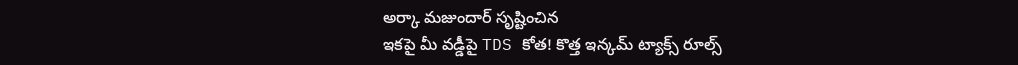అర్కా మజుందార్ సృష్టించిన
ఇకపై మీ వడ్డీపై TDS కోత! కొత్త ఇన్కమ్ ట్యాక్స్ రూల్స్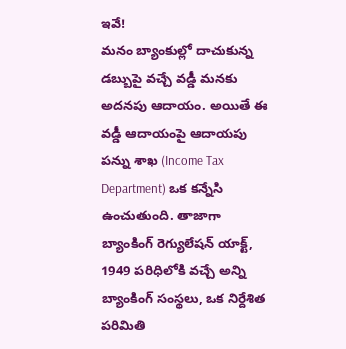ఇవే!
మనం బ్యాంకుల్లో దాచుకున్న డబ్బుపై వచ్చే వడ్డీ మనకు అదనపు ఆదాయం. అయితే ఈ వడ్డీ ఆదాయంపై ఆదాయపు పన్ను శాఖ (Income Tax Department) ఒక కన్నేసి ఉంచుతుంది. తాజాగా బ్యాంకింగ్ రెగ్యులేషన్ యాక్ట్, 1949 పరిధిలోకి వచ్చే అన్ని బ్యాంకింగ్ సంస్థలు, ఒక నిర్దేశిత పరిమితి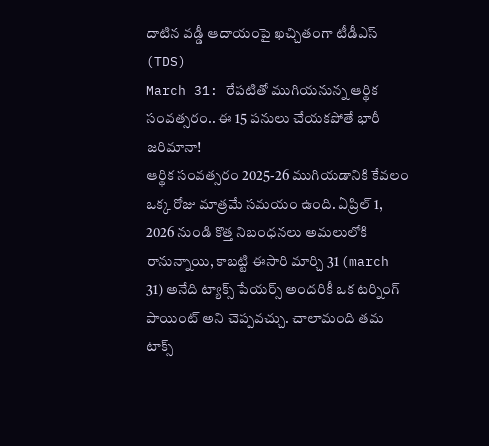దాటిన వడ్డీ ఆదాయంపై ఖచ్చితంగా టీడీఎస్ (TDS)
March 31: రేపటితో ముగియనున్న ఆర్థిక సంవత్సరం.. ఈ 15 పనులు చేయకపోతే భారీ జరిమానా!
ఆర్థిక సంవత్సరం 2025-26 ముగియడానికి కేవలం ఒక్క రోజు మాత్రమే సమయం ఉంది. ఏప్రిల్ 1, 2026 నుండి కొత్త నిబంధనలు అమలులోకి రానున్నాయి, కాబట్టి ఈసారి మార్చి 31 (march 31) అనేది ట్యాక్స్ పేయర్స్ అందరికీ ఒక టర్నింగ్ పాయింట్ అని చెప్పవచ్చు. చాలామంది తమ టాక్స్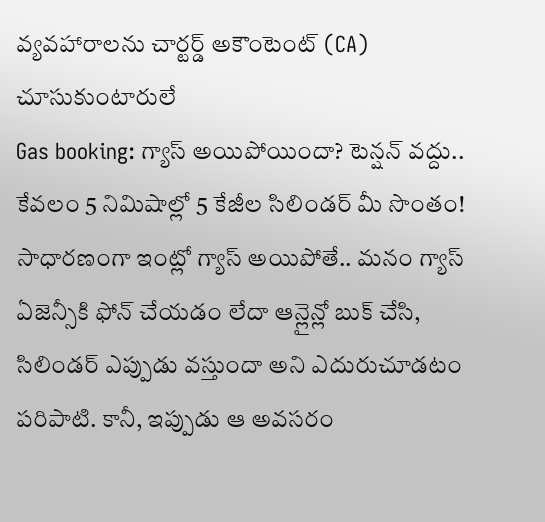వ్యవహారాలను చార్టర్డ్ అకౌంటెంట్ (CA) చూసుకుంటారులే
Gas booking: గ్యాస్ అయిపోయిందా? టెన్షన్ వద్దు.. కేవలం 5 నిమిషాల్లో 5 కేజీల సిలిండర్ మీ సొంతం!
సాధారణంగా ఇంట్లో గ్యాస్ అయిపోతే.. మనం గ్యాస్ ఏజెన్సీకి ఫోన్ చేయడం లేదా ఆన్లైన్లో బుక్ చేసి, సిలిండర్ ఎప్పుడు వస్తుందా అని ఎదురుచూడటం పరిపాటి. కానీ, ఇప్పుడు ఆ అవసరం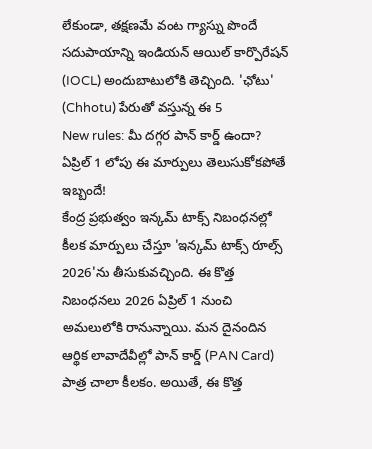లేకుండా, తక్షణమే వంట గ్యాస్ను పొందే సదుపాయాన్ని ఇండియన్ ఆయిల్ కార్పొరేషన్ (IOCL) అందుబాటులోకి తెచ్చింది. 'ఛోటు' (Chhotu) పేరుతో వస్తున్న ఈ 5
New rules: మీ దగ్గర పాన్ కార్డ్ ఉందా? ఏప్రిల్ 1 లోపు ఈ మార్పులు తెలుసుకోకపోతే ఇబ్బందే!
కేంద్ర ప్రభుత్వం ఇన్కమ్ టాక్స్ నిబంధనల్లో కీలక మార్పులు చేస్తూ 'ఇన్కమ్ టాక్స్ రూల్స్ 2026'ను తీసుకువచ్చింది. ఈ కొత్త నిబంధనలు 2026 ఏప్రిల్ 1 నుంచి అమలులోకి రానున్నాయి. మన దైనందిన ఆర్థిక లావాదేవీల్లో పాన్ కార్డ్ (PAN Card) పాత్ర చాలా కీలకం. అయితే, ఈ కొత్త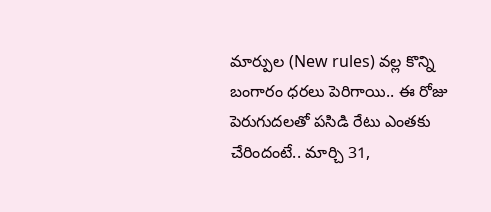మార్పుల (New rules) వల్ల కొన్ని
బంగారం ధరలు పెరిగాయి.. ఈ రోజు పెరుగుదలతో పసిడి రేటు ఎంతకు చేరిందంటే.. మార్చి 31,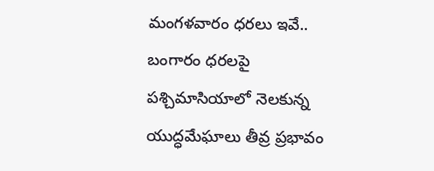మంగళవారం ధరలు ఇవే..
బంగారం ధరలపై పశ్చిమాసియాలో నెలకున్న యుద్ధమేఘాలు తీవ్ర ప్రభావం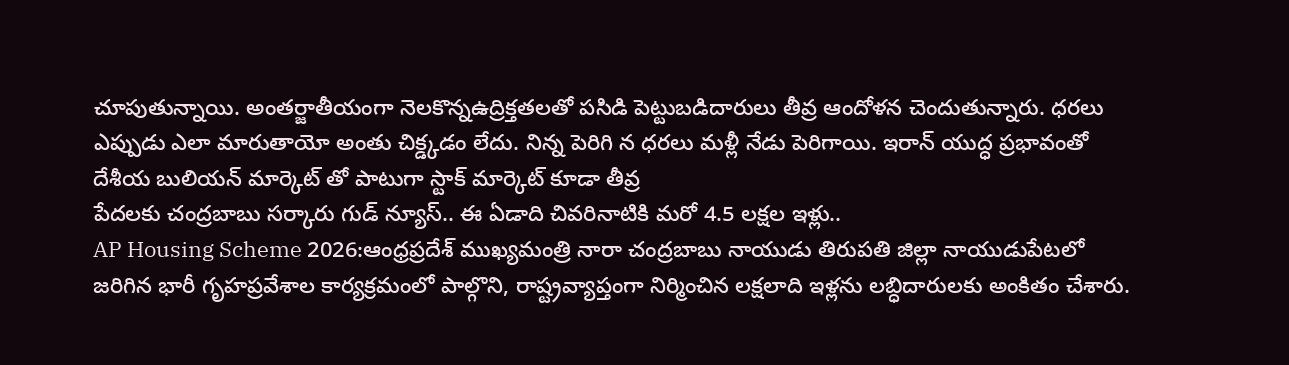చూపుతున్నాయి. అంతర్జాతీయంగా నెలకొన్నఉద్రిక్తతలతో పసిడి పెట్టుబడిదారులు తీవ్ర ఆందోళన చెందుతున్నారు. ధరలు ఎప్పుడు ఎలా మారుతాయో అంతు చిక్డ్కడం లేదు. నిన్న పెరిగి న ధరలు మళ్లీ నేడు పెరిగాయి. ఇరాన్ యుద్ధ ప్రభావంతో దేశీయ బులియన్ మార్కెట్ తో పాటుగా స్టాక్ మార్కెట్ కూడా తీవ్ర
పేదలకు చంద్రబాబు సర్కారు గుడ్ న్యూస్.. ఈ ఏడాది చివరినాటికి మరో 4.5 లక్షల ఇళ్లు..
AP Housing Scheme 2026:ఆంధ్రప్రదేశ్ ముఖ్యమంత్రి నారా చంద్రబాబు నాయుడు తిరుపతి జిల్లా నాయుడుపేటలో జరిగిన భారీ గృహప్రవేశాల కార్యక్రమంలో పాల్గొని, రాష్ట్రవ్యాప్తంగా నిర్మించిన లక్షలాది ఇళ్లను లబ్ధిదారులకు అంకితం చేశారు.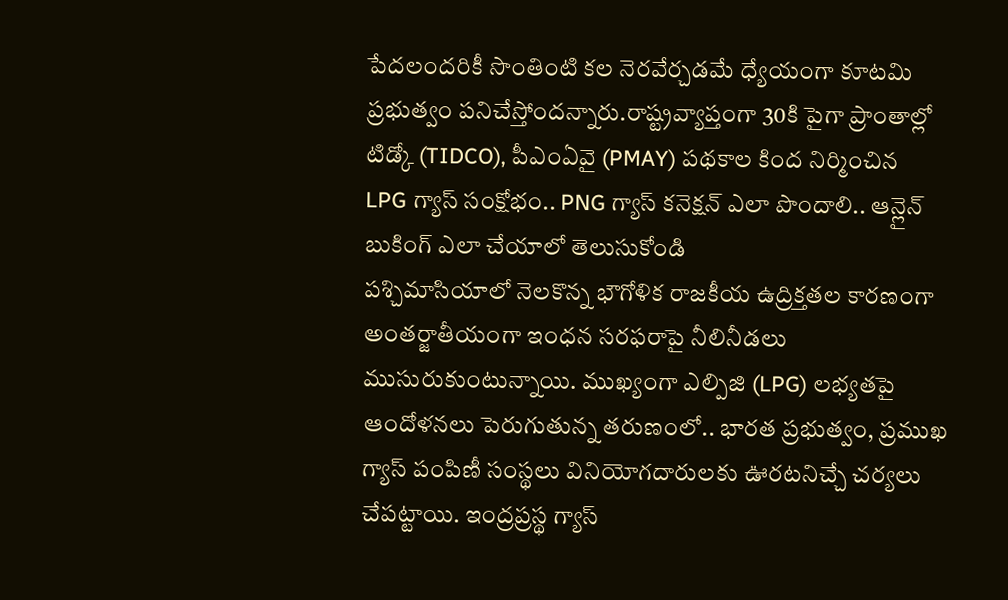పేదలందరికీ సొంతింటి కల నెరవేర్చడమే ధ్యేయంగా కూటమి ప్రభుత్వం పనిచేస్తోందన్నారు.రాష్ట్రవ్యాప్తంగా 30కి పైగా ప్రాంతాల్లో టిడ్కో (TIDCO), పీఎంఏవై (PMAY) పథకాల కింద నిర్మించిన
LPG గ్యాస్ సంక్షోభం.. PNG గ్యాస్ కనెక్షన్ ఎలా పొందాలి.. ఆన్లైన్ బుకింగ్ ఎలా చేయాలో తెలుసుకోండి
పశ్చిమాసియాలో నెలకొన్న భౌగోళిక రాజకీయ ఉద్రిక్తతల కారణంగా అంతర్జాతీయంగా ఇంధన సరఫరాపై నీలినీడలు ముసురుకుంటున్నాయి. ముఖ్యంగా ఎల్పిజి (LPG) లభ్యతపై ఆందోళనలు పెరుగుతున్న తరుణంలో.. భారత ప్రభుత్వం, ప్రముఖ గ్యాస్ పంపిణీ సంస్థలు వినియోగదారులకు ఊరటనిచ్చే చర్యలు చేపట్టాయి. ఇంద్రప్రస్థ గ్యాస్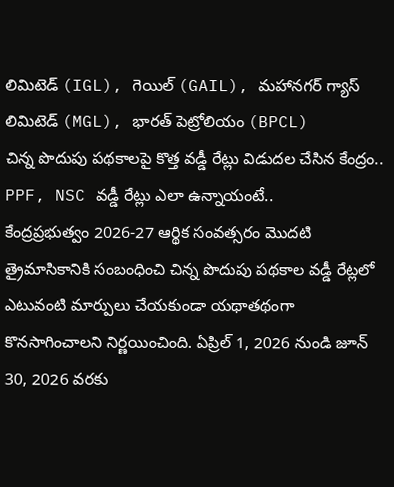లిమిటెడ్ (IGL), గెయిల్ (GAIL), మహానగర్ గ్యాస్ లిమిటెడ్ (MGL), భారత్ పెట్రోలియం (BPCL)
చిన్న పొదుపు పథకాలపై కొత్త వడ్డీ రేట్లు విడుదల చేసిన కేంద్రం.. PPF, NSC వడ్డీ రేట్లు ఎలా ఉన్నాయంటే..
కేంద్రప్రభుత్వం 2026-27 ఆర్థిక సంవత్సరం మొదటి త్రైమాసికానికి సంబంధించి చిన్న పొదుపు పథకాల వడ్డీ రేట్లలో ఎటువంటి మార్పులు చేయకుండా యథాతథంగా కొనసాగించాలని నిర్ణయించింది. ఏప్రిల్ 1, 2026 నుండి జూన్ 30, 2026 వరకు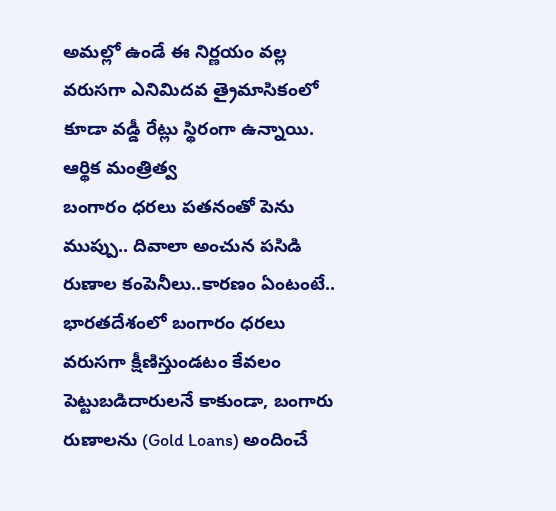అమల్లో ఉండే ఈ నిర్ణయం వల్ల వరుసగా ఎనిమిదవ త్రైమాసికంలో కూడా వడ్డీ రేట్లు స్థిరంగా ఉన్నాయి. ఆర్థిక మంత్రిత్వ
బంగారం ధరలు పతనంతో పెను ముప్పు.. దివాలా అంచున పసిడి రుణాల కంపెనీలు..కారణం ఏంటంటే..
భారతదేశంలో బంగారం ధరలు వరుసగా క్షీణిస్తుండటం కేవలం పెట్టుబడిదారులనే కాకుండా, బంగారు రుణాలను (Gold Loans) అందించే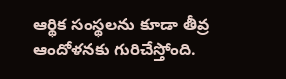ఆర్థిక సంస్థలను కూడా తీవ్ర ఆందోళనకు గురిచేస్తోంది.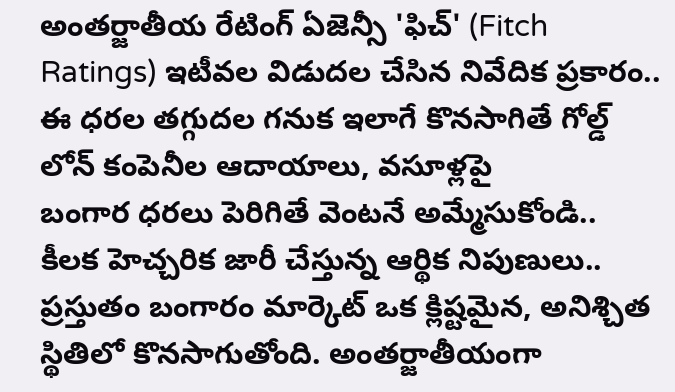అంతర్జాతీయ రేటింగ్ ఏజెన్సీ 'ఫిచ్' (Fitch Ratings) ఇటీవల విడుదల చేసిన నివేదిక ప్రకారం.. ఈ ధరల తగ్గుదల గనుక ఇలాగే కొనసాగితే గోల్డ్ లోన్ కంపెనీల ఆదాయాలు, వసూళ్లపై
బంగార ధరలు పెరిగితే వెంటనే అమ్మేసుకోండి.. కీలక హెచ్చరిక జారీ చేస్తున్న ఆర్థిక నిపుణులు..
ప్రస్తుతం బంగారం మార్కెట్ ఒక క్లిష్టమైన, అనిశ్చిత స్థితిలో కొనసాగుతోంది. అంతర్జాతీయంగా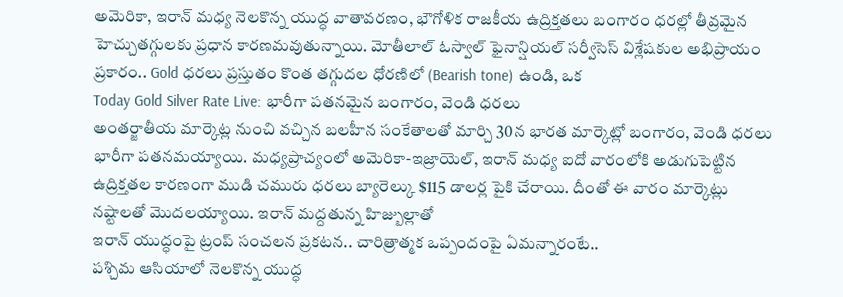అమెరికా, ఇరాన్ మధ్య నెలకొన్న యుద్ధ వాతావరణం, భౌగోళిక రాజకీయ ఉద్రిక్తతలు బంగారం ధరల్లో తీవ్రమైన హెచ్చుతగ్గులకు ప్రధాన కారణమవుతున్నాయి. మోతీలాల్ ఓస్వాల్ ఫైనాన్షియల్ సర్వీసెస్ విశ్లేషకుల అభిప్రాయం ప్రకారం.. Gold ధరలు ప్రస్తుతం కొంత తగ్గుదల ధోరణిలో (Bearish tone) ఉండి, ఒక
Today Gold Silver Rate Live: భారీగా పతనమైన బంగారం, వెండి ధరలు
అంతర్జాతీయ మార్కెట్ల నుంచి వచ్చిన బలహీన సంకేతాలతో మార్చి 30న భారత మార్కెట్లో బంగారం, వెండి ధరలు భారీగా పతనమయ్యాయి. మధ్యప్రాచ్యంలో అమెరికా-ఇజ్రాయెల్, ఇరాన్ మధ్య ఐదో వారంలోకి అడుగుపెట్టిన ఉద్రిక్తతల కారణంగా ముడి చమురు ధరలు బ్యారెల్కు $115 డాలర్ల పైకి చేరాయి. దీంతో ఈ వారం మార్కెట్లు నష్టాలతో మొదలయ్యాయి. ఇరాన్ మద్దతున్న హిజ్బుల్లాతో
ఇరాన్ యుద్ధంపై ట్రంప్ సంచలన ప్రకటన.. చారిత్రాత్మక ఒప్పందంపై ఏమన్నారంటే..
పశ్చిమ ఆసియాలో నెలకొన్న యుద్ధ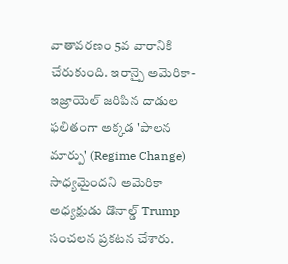వాతావరణం 5వ వారానికి చేరుకుంది. ఇరాన్పై అమెరికా-ఇజ్రాయెల్ జరిపిన దాడుల ఫలితంగా అక్కడ 'పాలన మార్పు' (Regime Change) సాధ్యమైందని అమెరికా అధ్యక్షుడు డొనాల్డ్ Trump సంచలన ప్రకటన చేశారు.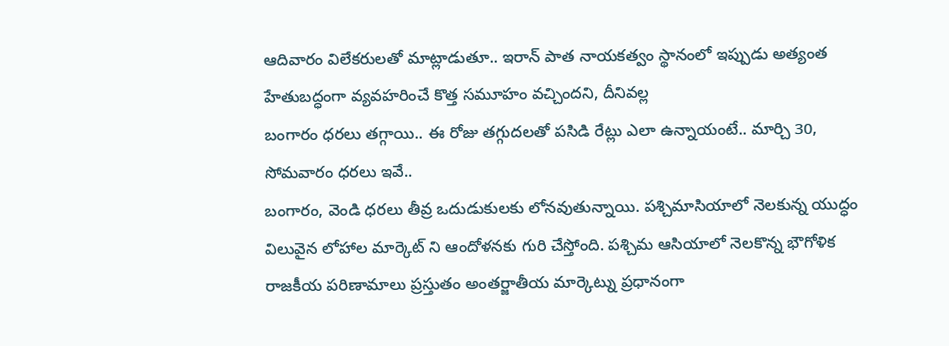ఆదివారం విలేకరులతో మాట్లాడుతూ.. ఇరాన్ పాత నాయకత్వం స్థానంలో ఇప్పుడు అత్యంత హేతుబద్ధంగా వ్యవహరించే కొత్త సమూహం వచ్చిందని, దీనివల్ల
బంగారం ధరలు తగ్గాయి.. ఈ రోజు తగ్గుదలతో పసిడి రేట్లు ఎలా ఉన్నాయంటే.. మార్చి 30, సోమవారం ధరలు ఇవే..
బంగారం, వెండి ధరలు తీవ్ర ఒదుడుకులకు లోనవుతున్నాయి. పశ్చిమాసియాలో నెలకున్న యుద్ధం విలువైన లోహాల మార్కెట్ ని ఆందోళనకు గురి చేస్తోంది. పశ్చిమ ఆసియాలో నెలకొన్న భౌగోళిక రాజకీయ పరిణామాలు ప్రస్తుతం అంతర్జాతీయ మార్కెట్ను ప్రధానంగా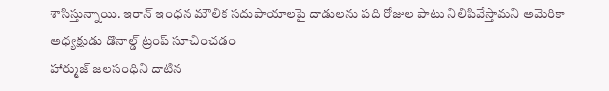శాసిస్తున్నాయి. ఇరాన్ ఇంధన మౌలిక సదుపాయాలపై దాడులను పది రోజుల పాటు నిలిపివేస్తామని అమెరికా అధ్యక్షుడు డొనాల్డ్ ట్రంప్ సూచించడం
హార్ముజ్ జలసంధిని దాటిన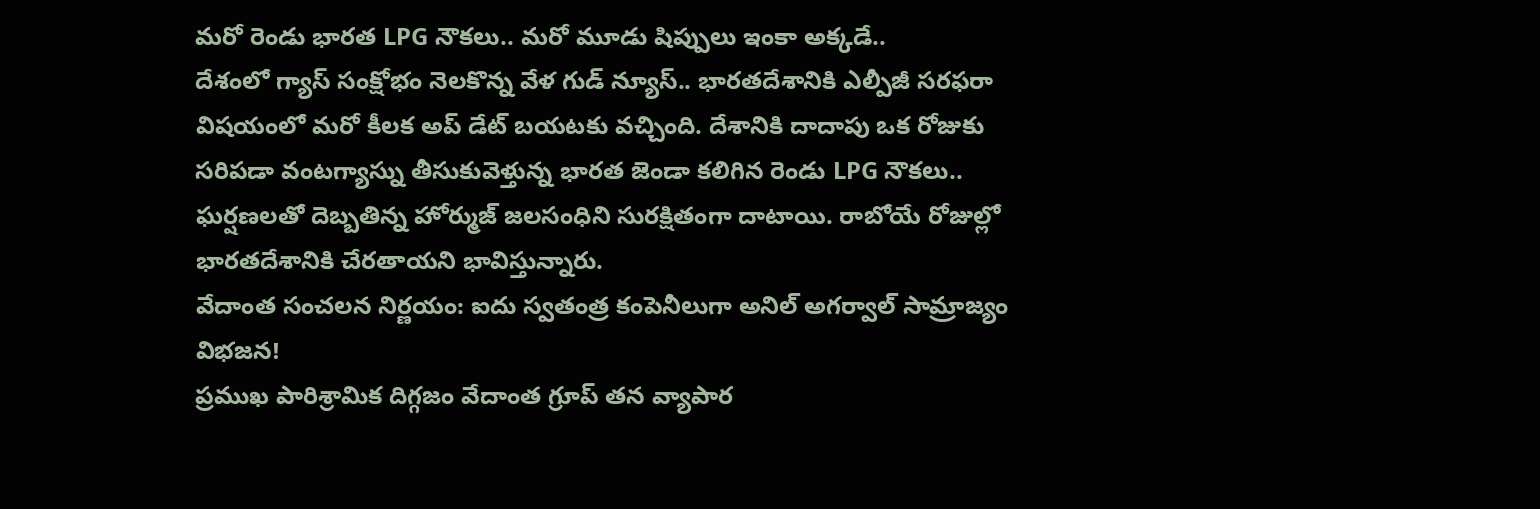మరో రెండు భారత LPG నౌకలు.. మరో మూడు షిప్పులు ఇంకా అక్కడే..
దేశంలో గ్యాస్ సంక్షోభం నెలకొన్న వేళ గుడ్ న్యూస్.. భారతదేశానికి ఎల్పీజీ సరఫరా విషయంలో మరో కీలక అప్ డేట్ బయటకు వచ్చింది. దేశానికి దాదాపు ఒక రోజుకు సరిపడా వంటగ్యాస్ను తీసుకువెళ్తున్న భారత జెండా కలిగిన రెండు LPG నౌకలు.. ఘర్షణలతో దెబ్బతిన్న హోర్ముజ్ జలసంధిని సురక్షితంగా దాటాయి. రాబోయే రోజుల్లో భారతదేశానికి చేరతాయని భావిస్తున్నారు.
వేదాంత సంచలన నిర్ణయం: ఐదు స్వతంత్ర కంపెనీలుగా అనిల్ అగర్వాల్ సామ్రాజ్యం విభజన!
ప్రముఖ పారిశ్రామిక దిగ్గజం వేదాంత గ్రూప్ తన వ్యాపార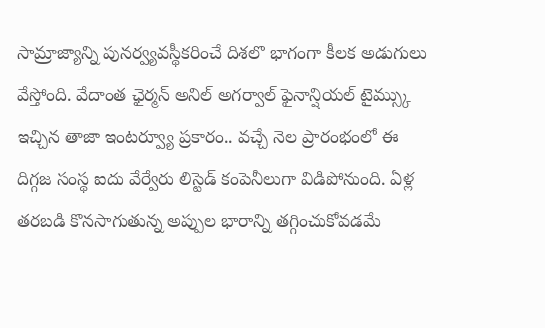సామ్రాజ్యాన్ని పునర్వ్యవస్థీకరించే దిశలొ భాగంగా కీలక అడుగులు వేస్తోంది. వేదాంత ఛైర్మన్ అనిల్ అగర్వాల్ ఫైనాన్షియల్ టైమ్స్కు ఇచ్చిన తాజా ఇంటర్వ్యూ ప్రకారం.. వచ్చే నెల ప్రారంభంలో ఈ దిగ్గజ సంస్థ ఐదు వేర్వేరు లిస్టెడ్ కంపెనీలుగా విడిపోనుంది. ఏళ్ల తరబడి కొనసాగుతున్న అప్పుల భారాన్ని తగ్గించుకోవడమే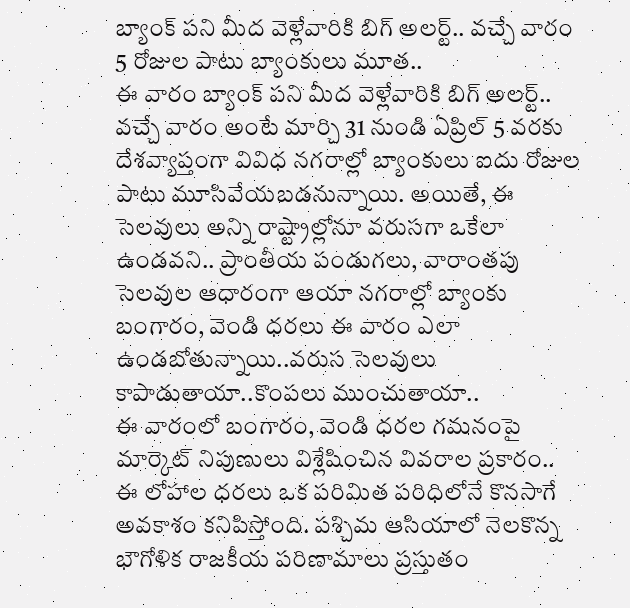బ్యాంక్ పని మీద వెళ్లేవారికి బిగ్ అలర్ట్.. వచ్చే వారం 5 రోజుల పాటు బ్యాంకులు మూత..
ఈ వారం బ్యాంక్ పని మీద వెళ్లేవారికి బిగ్ అలర్ట్.. వచ్చే వారం అంటే మార్చి 31 నుండి ఏప్రిల్ 5 వరకు దేశవ్యాప్తంగా వివిధ నగరాల్లో బ్యాంకులు ఐదు రోజుల పాటు మూసివేయబడనున్నాయి. అయితే, ఈ సెలవులు అన్ని రాష్ట్రాల్లోనూ వరుసగా ఒకేలా ఉండవని.. ప్రాంతీయ పండుగలు, వారాంతపు సెలవుల ఆధారంగా ఆయా నగరాల్లో బ్యాంకు
బంగారం, వెండి ధరలు ఈ వారం ఎలా ఉండబోతున్నాయి..వరుస సెలవులు కాపాడుతాయా..కొంపలు ముంచుతాయా..
ఈ వారంలో బంగారం, వెండి ధరల గమనంపై మార్కెట్ నిపుణులు విశ్లేషించిన వివరాల ప్రకారం.. ఈ లోహాల ధరలు ఒక పరిమిత పరిధిలోనే కొనసాగే అవకాశం కనిపిస్తోంది. పశ్చిమ ఆసియాలో నెలకొన్న భౌగోళిక రాజకీయ పరిణామాలు ప్రస్తుతం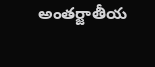అంతర్జాతీయ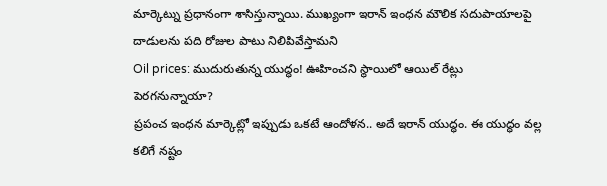మార్కెట్ను ప్రధానంగా శాసిస్తున్నాయి. ముఖ్యంగా ఇరాన్ ఇంధన మౌలిక సదుపాయాలపై దాడులను పది రోజుల పాటు నిలిపివేస్తామని
Oil prices: ముదురుతున్న యుద్ధం! ఊహించని స్థాయిలో ఆయిల్ రేట్లు పెరగనున్నాయా?
ప్రపంచ ఇంధన మార్కెట్లో ఇప్పుడు ఒకటే ఆందోళన.. అదే ఇరాన్ యుద్ధం. ఈ యుద్ధం వల్ల కలిగే నష్టం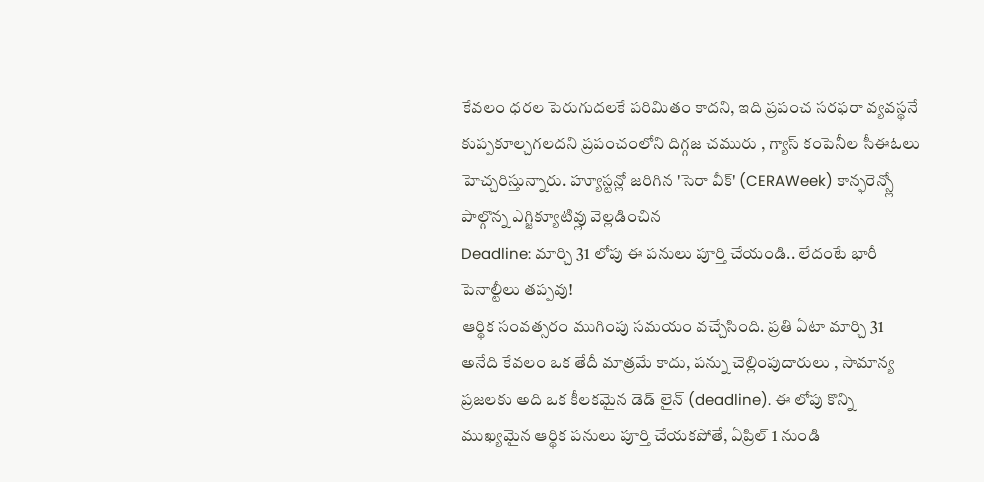కేవలం ధరల పెరుగుదలకే పరిమితం కాదని, ఇది ప్రపంచ సరఫరా వ్యవస్థనే కుప్పకూల్చగలదని ప్రపంచంలోని దిగ్గజ చమురు , గ్యాస్ కంపెనీల సీఈఓలు హెచ్చరిస్తున్నారు. హ్యూస్టన్లో జరిగిన 'సెరా వీక్' (CERAWeek) కాన్ఫరెన్స్లో పాల్గొన్న ఎగ్జిక్యూటివ్లు వెల్లడించిన
Deadline: మార్చి 31 లోపు ఈ పనులు పూర్తి చేయండి.. లేదంటే భారీ పెనాల్టీలు తప్పవు!
ఆర్థిక సంవత్సరం ముగింపు సమయం వచ్చేసింది. ప్రతి ఏటా మార్చి 31 అనేది కేవలం ఒక తేదీ మాత్రమే కాదు, పన్ను చెల్లింపుదారులు , సామాన్య ప్రజలకు అది ఒక కీలకమైన డెడ్ లైన్ (deadline). ఈ లోపు కొన్ని ముఖ్యమైన ఆర్థిక పనులు పూర్తి చేయకపోతే, ఏప్రిల్ 1 నుండి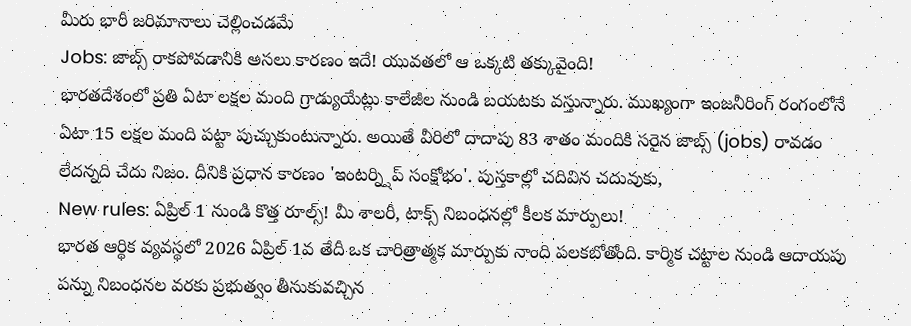మీరు భారీ జరిమానాలు చెల్లించడమే
Jobs: జాబ్స్ రాకపోవడానికి అసలు కారణం ఇదే! యువతలో ఆ ఒక్కటి తక్కువైంది!
భారతదేశంలో ప్రతి ఏటా లక్షల మంది గ్రాడ్యుయేట్లు కాలేజీల నుండి బయటకు వస్తున్నారు. ముఖ్యంగా ఇంజనీరింగ్ రంగంలోనే ఏటా 15 లక్షల మంది పట్టా పుచ్చుకుంటున్నారు. అయితే వీరిలో దాదాపు 83 శాతం మందికి సరైన జాబ్స్ (jobs) రావడం లేదన్నది చేదు నిజం. దీనికి ప్రధాన కారణం 'ఇంటర్న్షిప్ సంక్షోభం'. పుస్తకాల్లో చదివిన చదువుకు,
New rules: ఏప్రిల్ 1 నుండి కొత్త రూల్స్! మీ శాలరీ, టాక్స్ నిబంధనల్లో కీలక మార్పులు!
భారత ఆర్థిక వ్యవస్థలో 2026 ఏప్రిల్ 1వ తేదీ ఒక చారిత్రాత్మక మార్పుకు నాంది పలకబోతోంది. కార్మిక చట్టాల నుండి ఆదాయపు పన్ను నిబంధనల వరకు ప్రభుత్వం తీసుకువచ్చిన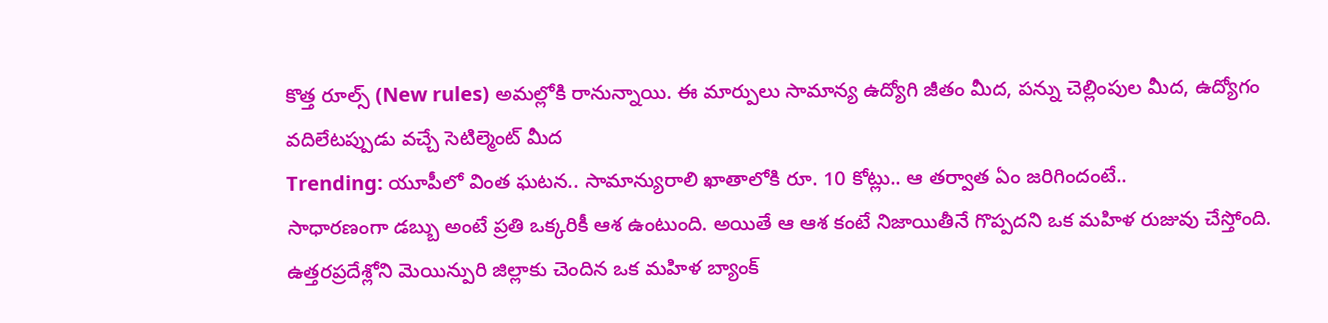కొత్త రూల్స్ (New rules) అమల్లోకి రానున్నాయి. ఈ మార్పులు సామాన్య ఉద్యోగి జీతం మీద, పన్ను చెల్లింపుల మీద, ఉద్యోగం వదిలేటప్పుడు వచ్చే సెటిల్మెంట్ మీద
Trending: యూపీలో వింత ఘటన.. సామాన్యురాలి ఖాతాలోకి రూ. 10 కోట్లు.. ఆ తర్వాత ఏం జరిగిందంటే..
సాధారణంగా డబ్బు అంటే ప్రతి ఒక్కరికీ ఆశ ఉంటుంది. అయితే ఆ ఆశ కంటే నిజాయితీనే గొప్పదని ఒక మహిళ రుజువు చేస్తోంది. ఉత్తరప్రదేశ్లోని మెయిన్పురి జిల్లాకు చెందిన ఒక మహిళ బ్యాంక్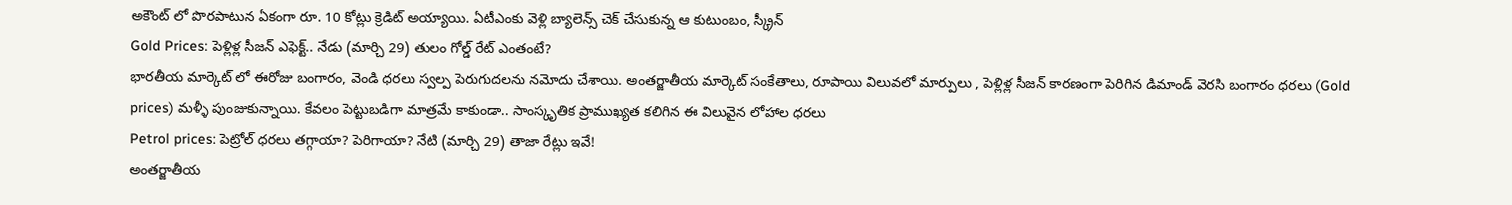అకౌంట్ లో పొరపాటున ఏకంగా రూ. 10 కోట్లు క్రెడిట్ అయ్యాయి. ఏటీఎంకు వెళ్లి బ్యాలెన్స్ చెక్ చేసుకున్న ఆ కుటుంబం, స్క్రీన్
Gold Prices: పెళ్లిళ్ల సీజన్ ఎఫెక్ట్.. నేడు (మార్చి 29) తులం గోల్డ్ రేట్ ఎంతంటే?
భారతీయ మార్కెట్ లో ఈరోజు బంగారం, వెండి ధరలు స్వల్ప పెరుగుదలను నమోదు చేశాయి. అంతర్జాతీయ మార్కెట్ సంకేతాలు, రూపాయి విలువలో మార్పులు , పెళ్లిళ్ల సీజన్ కారణంగా పెరిగిన డిమాండ్ వెరసి బంగారం ధరలు (Gold prices) మళ్ళీ పుంజుకున్నాయి. కేవలం పెట్టుబడిగా మాత్రమే కాకుండా.. సాంస్కృతిక ప్రాముఖ్యత కలిగిన ఈ విలువైన లోహాల ధరలు
Petrol prices: పెట్రోల్ ధరలు తగ్గాయా? పెరిగాయా? నేటి (మార్చి 29) తాజా రేట్లు ఇవే!
అంతర్జాతీయ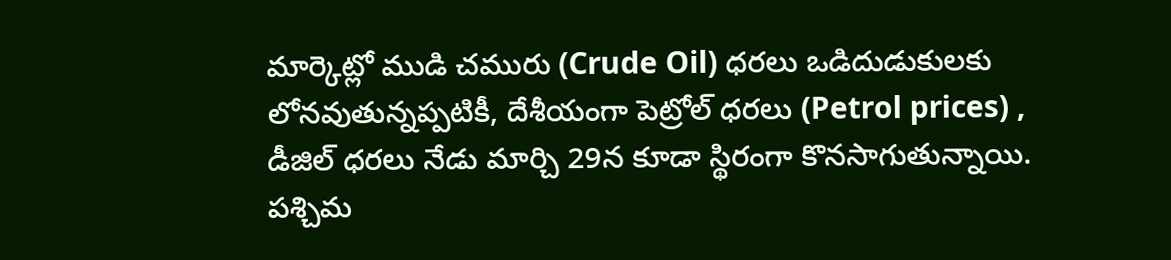మార్కెట్లో ముడి చమురు (Crude Oil) ధరలు ఒడిదుడుకులకు లోనవుతున్నప్పటికీ, దేశీయంగా పెట్రోల్ ధరలు (Petrol prices) , డీజిల్ ధరలు నేడు మార్చి 29న కూడా స్థిరంగా కొనసాగుతున్నాయి. పశ్చిమ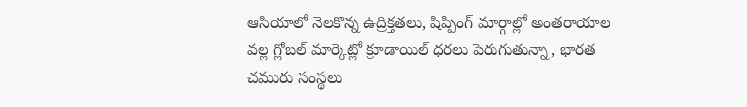ఆసియాలో నెలకొన్న ఉద్రిక్తతలు, షిప్పింగ్ మార్గాల్లో అంతరాయాల వల్ల గ్లోబల్ మార్కెట్లో క్రూడాయిల్ ధరలు పెరుగుతున్నా, భారత చమురు సంస్థలు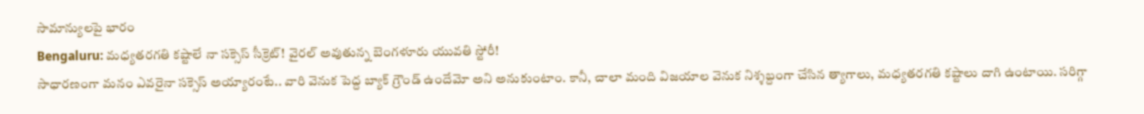సామాన్యులపై భారం
Bengaluru: మధ్యతరగతి కష్టాలే నా సక్సెస్ సీక్రెట్! వైరల్ అవుతున్న బెంగళూరు యువతి స్టోరీ!
సాధారణంగా మనం ఎవరైనా సక్సెస్ అయ్యారంటే.. వారి వెనుక పెద్ద బ్యాక్ గ్రౌండ్ ఉందేమో అని అనుకుంటాం. కానీ, చాలా మంది విజయాల వెనుక నిశ్శబ్దంగా చేసిన త్యాగాలు, మధ్యతరగతి కష్టాలు దాగి ఉంటాయి. సరిగ్గా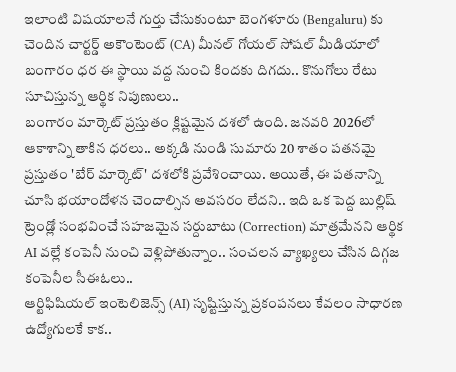ఇలాంటి విషయాలనే గుర్తు చేసుకుంటూ బెంగళూరు (Bengaluru) కు చెందిన చార్టర్డ్ అకౌంటెంట్ (CA) మీనల్ గోయల్ సోషల్ మీడియాలో
బంగారం ధర ఈ స్థాయి వద్ద నుంచి కిందకు దిగదు.. కొనుగోలు రేటు సూచిస్తున్న ఆర్థిక నిపుణులు..
బంగారం మార్కెట్ ప్రస్తుతం క్లిష్టమైన దశలో ఉంది. జనవరి 2026లో ఆకాశాన్ని తాకిన ధరలు.. అక్కడి నుండి సుమారు 20 శాతం పతనమై ప్రస్తుతం 'బేర్ మార్కెట్' దశలోకి ప్రవేశించాయి. అయితే, ఈ పతనాన్ని చూసి భయాందోళన చెందాల్సిన అవసరం లేదని.. ఇది ఒక పెద్ద బుల్లిష్ ట్రెండ్లో సంభవించే సహజమైన సర్దుబాటు (Correction) మాత్రమేనని ఆర్థిక
AI వల్లే కంపెనీ నుంచి వెళ్లిపోతున్నాం.. సంచలన వ్యాఖ్యలు చేసిన దిగ్గజ కంపెనీల సీఈఓలు..
ఆర్టిఫిషియల్ ఇంటెలిజెన్స్ (AI) సృష్టిస్తున్న ప్రకంపనలు కేవలం సాధారణ ఉద్యోగులకే కాక..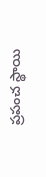ప్రపంచ స్థాయి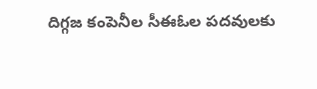దిగ్గజ కంపెనీల సీఈఓల పదవులకు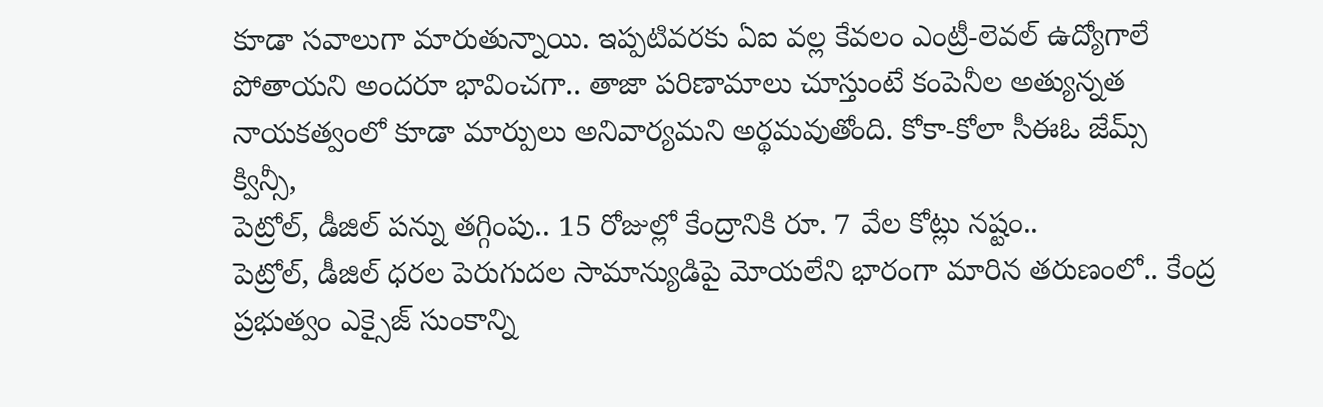కూడా సవాలుగా మారుతున్నాయి. ఇప్పటివరకు ఏఐ వల్ల కేవలం ఎంట్రీ-లెవల్ ఉద్యోగాలే పోతాయని అందరూ భావించగా.. తాజా పరిణామాలు చూస్తుంటే కంపెనీల అత్యున్నత నాయకత్వంలో కూడా మార్పులు అనివార్యమని అర్థమవుతోంది. కోకా-కోలా సీఈఓ జేమ్స్ క్విన్సీ,
పెట్రోల్, డీజిల్ పన్ను తగ్గింపు.. 15 రోజుల్లో కేంద్రానికి రూ. 7 వేల కోట్లు నష్టం..
పెట్రోల్, డీజిల్ ధరల పెరుగుదల సామాన్యుడిపై మోయలేని భారంగా మారిన తరుణంలో.. కేంద్ర ప్రభుత్వం ఎక్సైజ్ సుంకాన్ని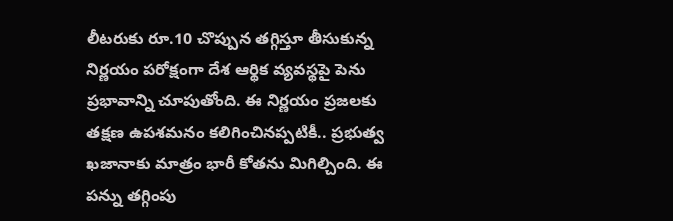లీటరుకు రూ.10 చొప్పున తగ్గిస్తూ తీసుకున్న నిర్ణయం పరోక్షంగా దేశ ఆర్థిక వ్యవస్థపై పెను ప్రభావాన్ని చూపుతోంది. ఈ నిర్ణయం ప్రజలకు తక్షణ ఉపశమనం కలిగించినప్పటికీ.. ప్రభుత్వ ఖజానాకు మాత్రం భారీ కోతను మిగిల్చింది. ఈ పన్ను తగ్గింపు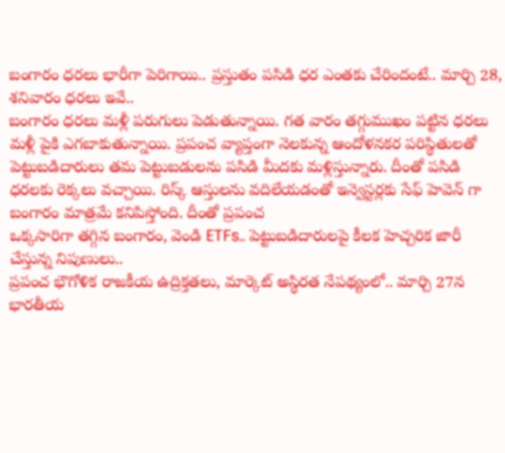బంగారం ధరలు భారీగా పెరిగాయి.. ప్రస్తుతం పసిడి ధర ఎంతకు చేరిందంటే.. మార్చి 28, శనివారం ధరలు ఇవే..
బంగారం ధరలు మళ్లీ పరుగులు పెడుతున్నాయి. గత వారం తగ్గుముఖం పట్టిన ధరలు మళ్లీ పైకి ఎగబాకుతున్నాయి. ప్రపంచ వ్యాప్తంగా నెలకున్న ఆందోళనకర పరిస్థితులతో పెట్టుబడిదారులు తమ పెట్టుబడులను పసిడి మీదకు మళ్లిస్తున్నారు. దీంతో పసిడి ధరలకు రెక్కలు వచ్చాయి. రిస్క్ ఆస్తులను వదిలేయడంతో ఇన్వెస్టర్లకు సేఫ్ హెవెన్ గా బంగారం మాత్రమే కనిపిస్తోంది. దీంతో ప్రపంచ
ఒక్కసారిగా తగ్గిన బంగారం, వెండి ETFs.. పెట్టుబడిదారులపై కీలక హెచ్చరిక జారీ చేస్తున్న నిపుణులు..
ప్రపంచ భౌగోళిక రాజకీయ ఉద్రిక్తతలు, మార్కెట్ అస్థిరత నేపథ్యంలో.. మార్చి 27న భారతీయ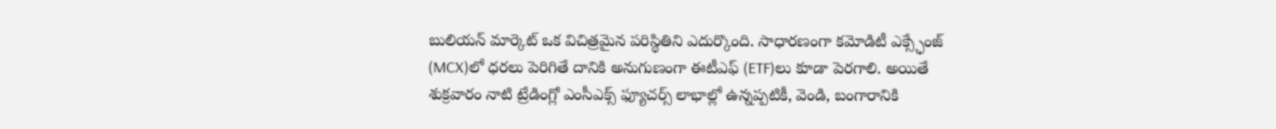బులియన్ మార్కెట్ ఒక విచిత్రమైన పరిస్థితిని ఎదుర్కొంది. సాధారణంగా కమోడిటీ ఎక్స్ఛేంజ్ (MCX)లో ధరలు పెరిగితే దానికి అనుగుణంగా ఈటీఎఫ్ (ETF)లు కూడా పెరగాలి. అయితే శుక్రవారం నాటి ట్రేడింగ్లో ఎంసీఎక్స్ ఫ్యూచర్స్ లాభాల్లో ఉన్నప్పటికీ, వెండి, బంగారానికి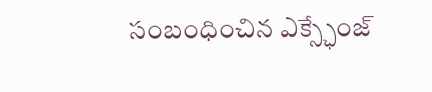సంబంధించిన ఎక్స్ఛేంజ్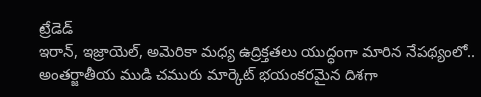ట్రేడెడ్
ఇరాన్, ఇజ్రాయెల్, అమెరికా మధ్య ఉద్రిక్తతలు యుద్ధంగా మారిన నేపథ్యంలో.. అంతర్జాతీయ ముడి చమురు మార్కెట్ భయంకరమైన దిశగా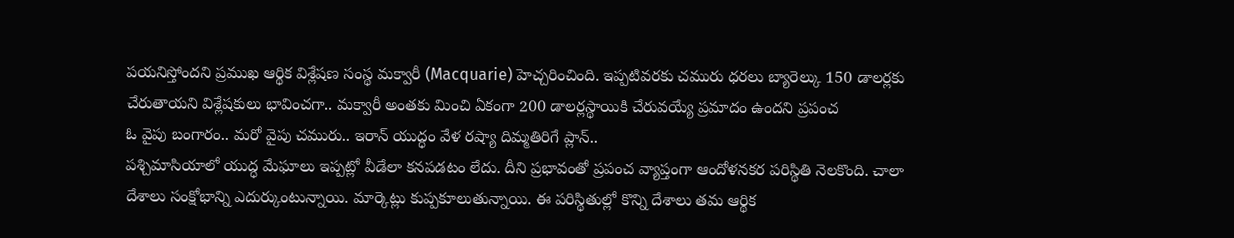పయనిస్తోందని ప్రముఖ ఆర్థిక విశ్లేషణ సంస్థ మక్వారీ (Macquarie) హెచ్చరించింది. ఇప్పటివరకు చమురు ధరలు బ్యారెల్కు 150 డాలర్లకు చేరుతాయని విశ్లేషకులు భావించగా.. మక్వారీ అంతకు మించి ఏకంగా 200 డాలర్లస్థాయికి చేరువయ్యే ప్రమాదం ఉందని ప్రపంచ
ఓ వైపు బంగారం.. మరో వైపు చమురు.. ఇరాన్ యుద్ధం వేళ రష్యా దిమ్మతిరిగే ప్లాన్..
పశ్చిమాసియాలో యుద్ధ మేఘాలు ఇప్పట్లో వీడేలా కనపడటం లేదు. దీని ప్రభావంతో ప్రపంచ వ్యాప్తంగా ఆందోళనకర పరిస్థితి నెలకొంది. చాలా దేశాలు సంక్షోభాన్ని ఎదుర్కుంటున్నాయి. మార్కెట్లు కుప్పకూలుతున్నాయి. ఈ పరిస్థితుల్లో కొన్ని దేశాలు తమ ఆర్థిక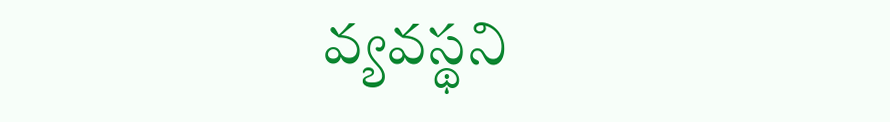వ్యవస్థని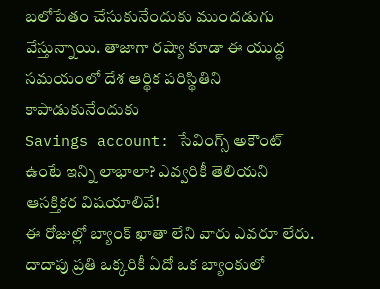బలోపేతం చేసుకునేందుకు ముందడుగు వేస్తున్నాయి. తాజాగా రష్యా కూడా ఈ యుద్ధ సమయంలో దేశ ఆర్థిక పరిస్థితిని కాపాడుకునేందుకు
Savings account: సేవింగ్స్ అకౌంట్ ఉంటే ఇన్ని లాభాలా? ఎవ్వరికీ తెలియని ఆసక్తికర విషయాలివే!
ఈ రోజుల్లో బ్యాంక్ ఖాతా లేని వారు ఎవరూ లేరు. దాదాపు ప్రతి ఒక్కరికీ ఏదో ఒక బ్యాంకులో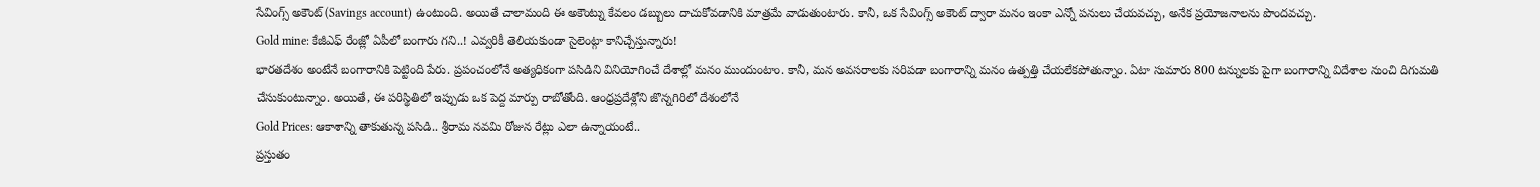సేవింగ్స్ అకౌంట్ (Savings account) ఉంటుంది. అయితే చాలామంది ఈ అకౌంట్ను కేవలం డబ్బులు దాచుకోవడానికి మాత్రమే వాడుతుంటారు. కానీ, ఒక సేవింగ్స్ అకౌంట్ ద్వారా మనం ఇంకా ఎన్నో పనులు చేయవచ్చు, అనేక ప్రయోజనాలను పొందవచ్చు.
Gold mine: కేజీఎఫ్ రేంజ్లో ఏపీలో బంగారు గని..! ఎవ్వరికీ తెలియకుండా సైలెంట్గా కానిచ్చేస్తున్నారు!
భారతదేశం అంటేనే బంగారానికి పెట్టింది పేరు. ప్రపంచంలోనే అత్యధికంగా పసిడిని వినియోగించే దేశాల్లో మనం ముందుంటాం. కానీ, మన అవసరాలకు సరిపడా బంగారాన్ని మనం ఉత్పత్తి చేయలేకపోతున్నాం. ఏటా సుమారు 800 టన్నులకు పైగా బంగారాన్ని విదేశాల నుంచి దిగుమతి చేసుకుంటున్నాం. అయితే, ఈ పరిస్థితిలో ఇప్పుడు ఒక పెద్ద మార్పు రాబోతోంది. ఆంధ్రప్రదేశ్లోని జొన్నగిరిలో దేశంలోనే
Gold Prices: ఆకాశాన్ని తాకుతున్న పసిడి.. శ్రీరామ నవమి రోజున రేట్లు ఎలా ఉన్నాయంటే..
ప్రస్తుతం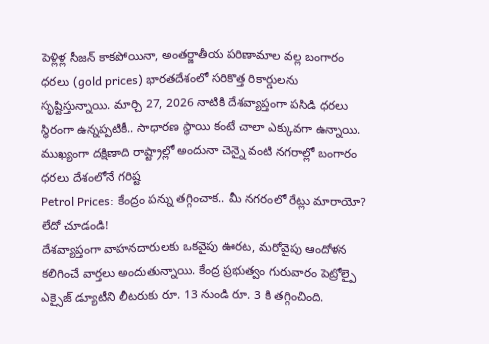పెళ్లిళ్ల సీజన్ కాకపోయినా, అంతర్జాతీయ పరిణామాల వల్ల బంగారం ధరలు (gold prices) భారతదేశంలో సరికొత్త రికార్డులను సృష్టిస్తున్నాయి. మార్చి 27, 2026 నాటికి దేశవ్యాప్తంగా పసిడి ధరలు స్థిరంగా ఉన్నప్పటికీ.. సాధారణ స్థాయి కంటే చాలా ఎక్కువగా ఉన్నాయి. ముఖ్యంగా దక్షిణాది రాష్ట్రాల్లో అందునా చెన్నై వంటి నగరాల్లో బంగారం ధరలు దేశంలోనే గరిష్ట
Petrol Prices: కేంద్రం పన్ను తగ్గించాక.. మీ నగరంలో రేట్లు మారాయో? లేదో చూడండి!
దేశవ్యాప్తంగా వాహనదారులకు ఒకవైపు ఊరట, మరోవైపు ఆందోళన కలిగించే వార్తలు అందుతున్నాయి. కేంద్ర ప్రభుత్వం గురువారం పెట్రోల్పై ఎక్సైజ్ డ్యూటీని లీటరుకు రూ. 13 నుండి రూ. 3 కి తగ్గించింది.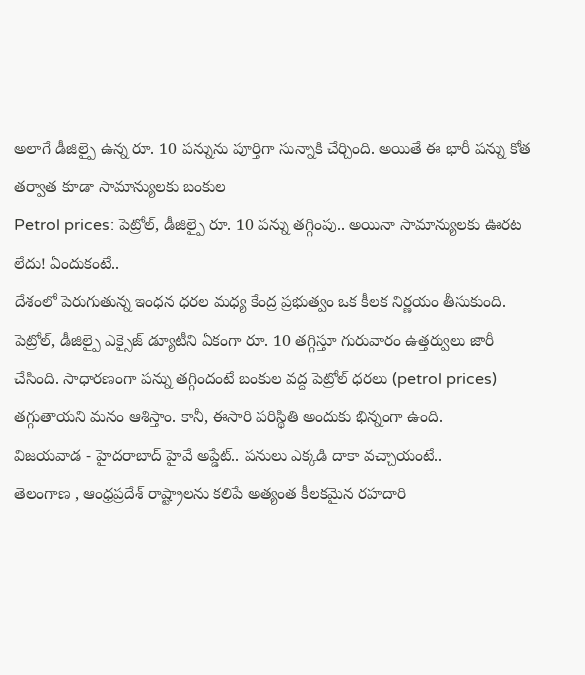అలాగే డీజిల్పై ఉన్న రూ. 10 పన్నును పూర్తిగా సున్నాకి చేర్చింది. అయితే ఈ భారీ పన్ను కోత తర్వాత కూడా సామాన్యులకు బంకుల
Petrol prices: పెట్రోల్, డీజిల్పై రూ. 10 పన్ను తగ్గింపు.. అయినా సామాన్యులకు ఊరట లేదు! ఏందుకంటే..
దేశంలో పెరుగుతున్న ఇంధన ధరల మధ్య కేంద్ర ప్రభుత్వం ఒక కీలక నిర్ణయం తీసుకుంది. పెట్రోల్, డీజిల్పై ఎక్సైజ్ డ్యూటీని ఏకంగా రూ. 10 తగ్గిస్తూ గురువారం ఉత్తర్వులు జారీ చేసింది. సాధారణంగా పన్ను తగ్గిందంటే బంకుల వద్ద పెట్రోల్ ధరలు (petrol prices) తగ్గుతాయని మనం ఆశిస్తాం. కానీ, ఈసారి పరిస్థితి అందుకు భిన్నంగా ఉంది.
విజయవాడ - హైదరాబాద్ హైవే అప్డేట్.. పనులు ఎక్కడి దాకా వచ్చాయంటే..
తెలంగాణ , ఆంధ్రప్రదేశ్ రాష్ట్రాలను కలిపే అత్యంత కీలకమైన రహదారి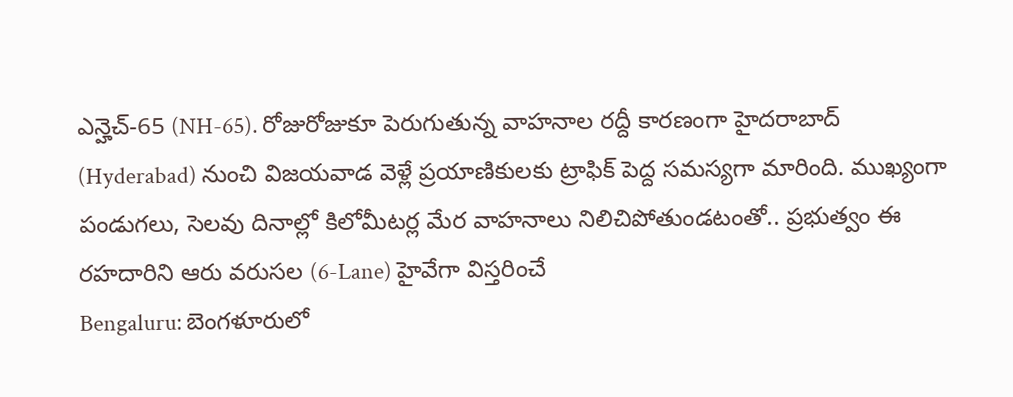ఎన్హెచ్-65 (NH-65). రోజురోజుకూ పెరుగుతున్న వాహనాల రద్దీ కారణంగా హైదరాబాద్ (Hyderabad) నుంచి విజయవాడ వెళ్లే ప్రయాణికులకు ట్రాఫిక్ పెద్ద సమస్యగా మారింది. ముఖ్యంగా పండుగలు, సెలవు దినాల్లో కిలోమీటర్ల మేర వాహనాలు నిలిచిపోతుండటంతో.. ప్రభుత్వం ఈ రహదారిని ఆరు వరుసల (6-Lane) హైవేగా విస్తరించే
Bengaluru: బెంగళూరులో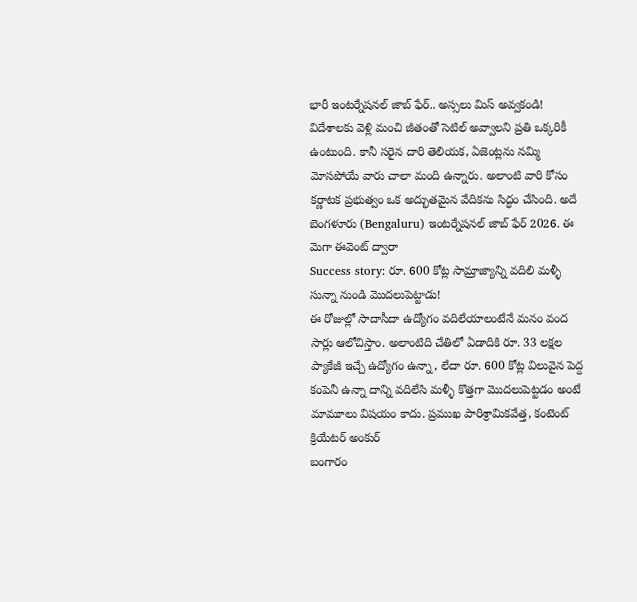భారీ ఇంటర్నేషనల్ జాబ్ ఫేర్.. అస్సలు మిస్ అవ్వకండి!
విదేశాలకు వెళ్లి మంచి జీతంతో సెటిల్ అవ్వాలని ప్రతి ఒక్కరికీ ఉంటుంది. కానీ సరైన దారి తెలియక, ఏజెంట్లను నమ్మి మోసపోయే వారు చాలా మంది ఉన్నారు. అలాంటి వారి కోసం కర్ణాటక ప్రభుత్వం ఒక అద్భుతమైన వేదికను సిద్ధం చేసింది. అదే బెంగళూరు (Bengaluru) ఇంటర్నేషనల్ జాబ్ ఫేర్ 2026. ఈ మెగా ఈవెంట్ ద్వారా
Success story: రూ. 600 కోట్ల సామ్రాజ్యాన్ని వదిలి మళ్ళీ సున్నా నుండి మొదలుపెట్టాడు!
ఈ రోజుల్లో సాదాసీదా ఉద్యోగం వదిలేయాలంటేనే మనం వంద సార్లు ఆలోచిస్తాం. అలాంటిది చేతిలో ఏడాదికి రూ. 33 లక్షల ప్యాకేజీ ఇచ్చే ఉద్యోగం ఉన్నా, లేదా రూ. 600 కోట్ల విలువైన పెద్ద కంపెనీ ఉన్నా దాన్ని వదిలేసి మళ్ళీ కొత్తగా మొదలుపెట్టడం అంటే మామూలు విషయం కాదు. ప్రముఖ పారిశ్రామికవేత్త, కంటెంట్ క్రియేటర్ అంకుర్
బంగారం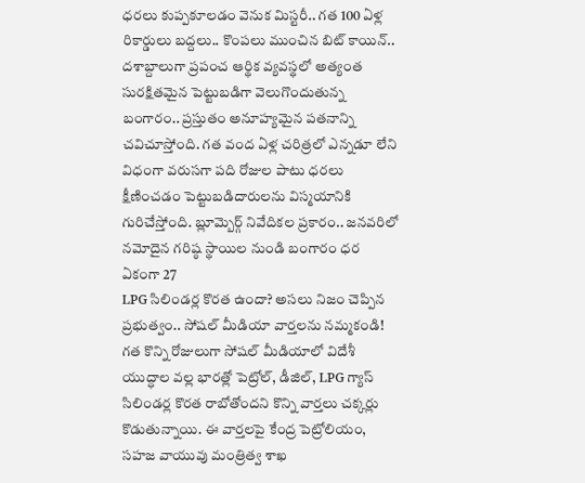ధరలు కుప్పకూలడం వెనుక మిస్టరీ.. గత 100 ఏళ్ల రికార్డులు బద్దలు.. కొంపలు ముంచిన బిట్ కాయిన్..
దశాబ్దాలుగా ప్రపంచ ఆర్థిక వ్యవస్థలో అత్యంత సురక్షితమైన పెట్టుబడిగా వెలుగొందుతున్న బంగారం.. ప్రస్తుతం అనూహ్యమైన పతనాన్ని చవిచూస్తోంది. గత వంద ఏళ్ల చరిత్రలో ఎన్నడూ లేని విధంగా వరుసగా పది రోజుల పాటు ధరలు క్షీణించడం పెట్టుబడిదారులను విస్మయానికి గురిచేస్తోంది. బ్లూమ్బెర్గ్ నివేదికల ప్రకారం.. జనవరిలో నమోదైన గరిష్ఠ స్థాయిల నుండి బంగారం ధర ఏకంగా 27
LPG సిలిండర్ల కొరత ఉందా? అసలు నిజం చెప్పిన ప్రభుత్వం.. సోషల్ మీడియా వార్తలను నమ్మకండి!
గత కొన్ని రోజులుగా సోషల్ మీడియాలో విదేశీ యుద్ధాల వల్ల భారత్లో పెట్రోల్, డీజిల్, LPG గ్యాస్ సిలిండర్ల కొరత రాబోతోందని కొన్ని వార్తలు చక్కర్లు కొడుతున్నాయి. ఈ వార్తలపై కేంద్ర పెట్రోలియం, సహజ వాయువు మంత్రిత్వ శాఖ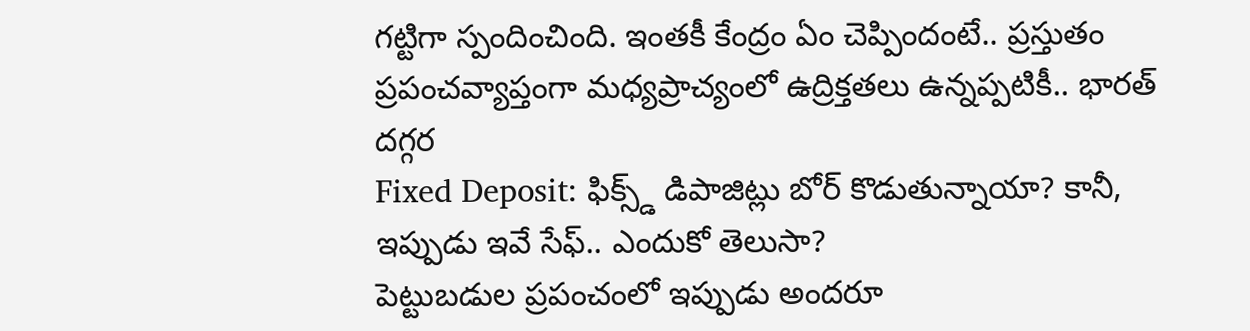గట్టిగా స్పందించింది. ఇంతకీ కేంద్రం ఏం చెప్పిందంటే.. ప్రస్తుతం ప్రపంచవ్యాప్తంగా మధ్యప్రాచ్యంలో ఉద్రిక్తతలు ఉన్నప్పటికీ.. భారత్ దగ్గర
Fixed Deposit: ఫిక్స్డ్ డిపాజిట్లు బోర్ కొడుతున్నాయా? కానీ, ఇప్పుడు ఇవే సేఫ్.. ఎందుకో తెలుసా?
పెట్టుబడుల ప్రపంచంలో ఇప్పుడు అందరూ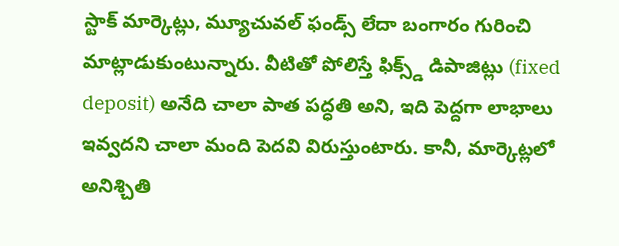స్టాక్ మార్కెట్లు, మ్యూచువల్ ఫండ్స్ లేదా బంగారం గురించి మాట్లాడుకుంటున్నారు. వీటితో పోలిస్తే ఫిక్స్డ్ డిపాజిట్లు (fixed deposit) అనేది చాలా పాత పద్ధతి అని, ఇది పెద్దగా లాభాలు ఇవ్వదని చాలా మంది పెదవి విరుస్తుంటారు. కానీ, మార్కెట్లలో అనిశ్చితి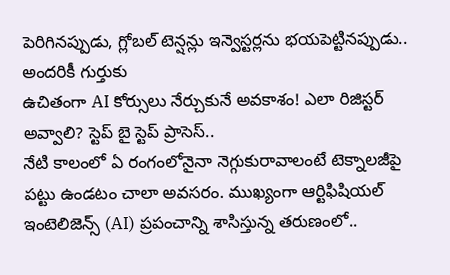పెరిగినప్పుడు, గ్లోబల్ టెన్షన్లు ఇన్వెస్టర్లను భయపెట్టినప్పుడు.. అందరికీ గుర్తుకు
ఉచితంగా AI కోర్సులు నేర్చుకునే అవకాశం! ఎలా రిజిస్టర్ అవ్వాలి? స్టెప్ బై స్టెప్ ప్రాసెస్..
నేటి కాలంలో ఏ రంగంలోనైనా నెగ్గుకురావాలంటే టెక్నాలజీపై పట్టు ఉండటం చాలా అవసరం. ముఖ్యంగా ఆర్టిఫిషియల్ ఇంటెలిజెన్స్ (AI) ప్రపంచాన్ని శాసిస్తున్న తరుణంలో..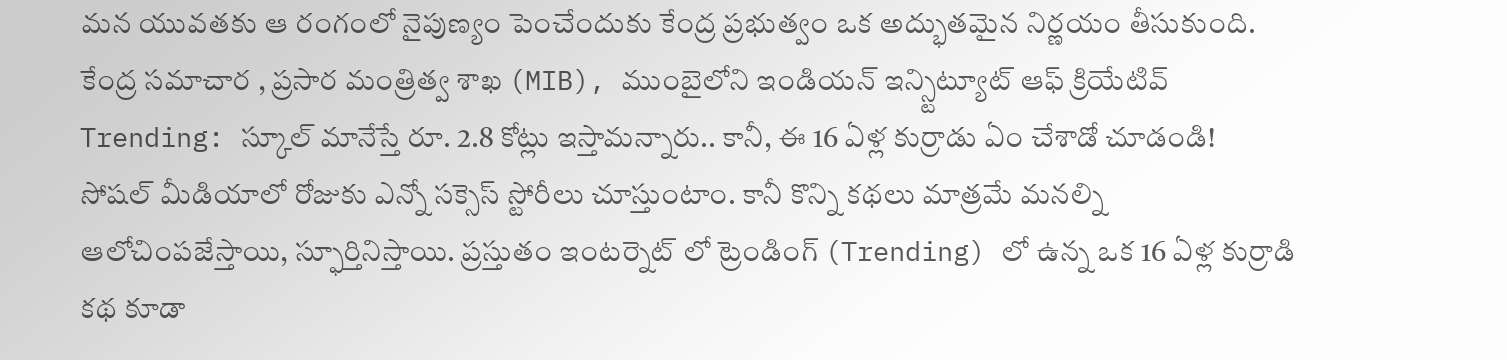మన యువతకు ఆ రంగంలో నైపుణ్యం పెంచేందుకు కేంద్ర ప్రభుత్వం ఒక అద్భుతమైన నిర్ణయం తీసుకుంది. కేంద్ర సమాచార , ప్రసార మంత్రిత్వ శాఖ (MIB), ముంబైలోని ఇండియన్ ఇన్స్టిట్యూట్ ఆఫ్ క్రియేటివ్
Trending: స్కూల్ మానేస్తే రూ. 2.8 కోట్లు ఇస్తామన్నారు.. కానీ, ఈ 16 ఏళ్ల కుర్రాడు ఏం చేశాడో చూడండి!
సోషల్ మీడియాలో రోజుకు ఎన్నో సక్సెస్ స్టోరీలు చూస్తుంటాం. కానీ కొన్ని కథలు మాత్రమే మనల్ని ఆలోచింపజేస్తాయి, స్ఫూర్తినిస్తాయి. ప్రస్తుతం ఇంటర్నెట్ లో ట్రెండింగ్ (Trending) లో ఉన్న ఒక 16 ఏళ్ల కుర్రాడి కథ కూడా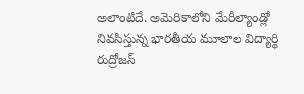అలాంటిదే. అమెరికాలోని మేరీల్యాండ్లో నివసిస్తున్న భారతీయ మూలాల విద్యార్థి రుద్రోజస్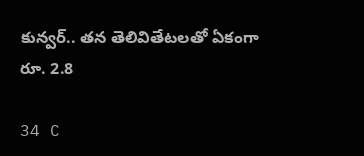కున్వర్.. తన తెలివితేటలతో ఏకంగా రూ. 2.8

34 C